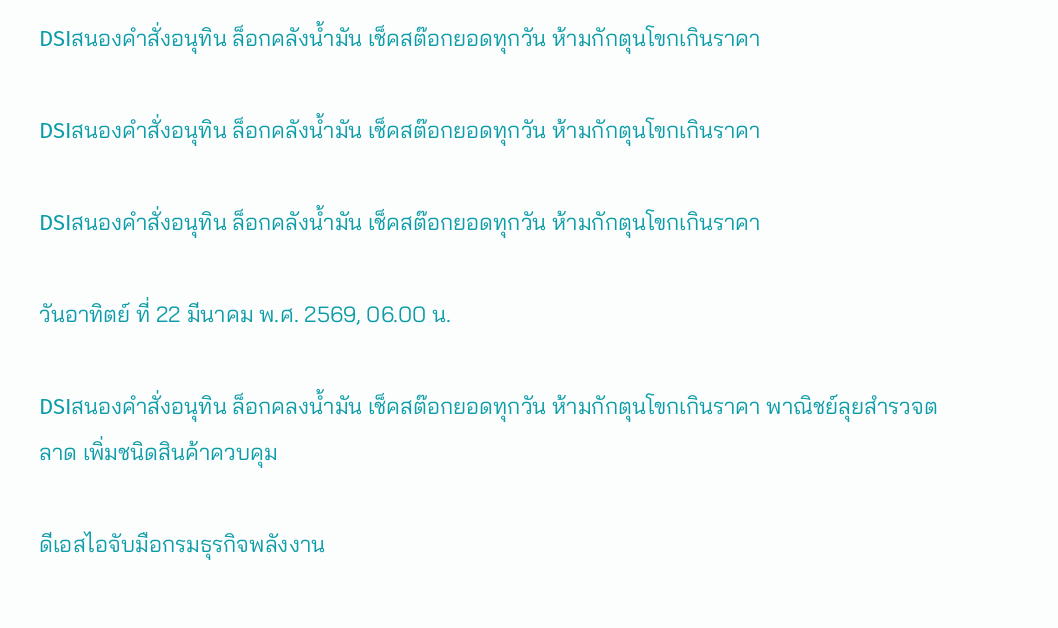DSIสนองคำสั่งอนุทิน ล็อกคลังน้ำมัน เช็คสต๊อกยอดทุกวัน ห้ามกักตุนโขกเกินราคา

DSIสนองคำสั่งอนุทิน ล็อกคลังน้ำมัน เช็คสต๊อกยอดทุกวัน ห้ามกักตุนโขกเกินราคา

DSIสนองคำสั่งอนุทิน ล็อกคลังน้ำมัน เช็คสต๊อกยอดทุกวัน ห้ามกักตุนโขกเกินราคา

วันอาทิตย์ ที่ 22 มีนาคม พ.ศ. 2569, 06.00 น.

DSIสนองคำสั่งอนุทิน ล็อกคลงน้ำมัน เช็คสต๊อกยอดทุกวัน ห้ามกักตุนโขกเกินราคา พาณิชย์ลุยสำรวจตลาด เพิ่มชนิดสินค้าควบคุม

ดีเอสไอจับมือกรมธุรกิจพลังงาน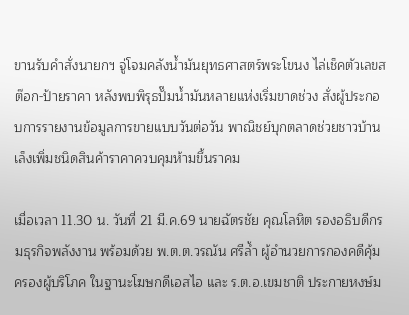ขานรับคำสั่งนายกฯ จู่โจมคลังน้ำมันยุทธศาสตร์พระโขนง ไล่เช็คตัวเลขสต๊อก-ป้ายราคา หลังพบพิรุธปั๊มน้ำมันหลายแห่งเริ่มขาดช่วง สั่งผู้ประกอบการรายงานข้อมูลการขายแบบวันต่อวัน พาณิชย์บุกตลาดช่วยชาวบ้านเล็งเพิ่มชนิดสินค้าราคาควบคุมห้ามขึ้นราคม

เมื่อเวลา 11.30 น. วันที่ 21 มี.ค.69 นายฉัตรชัย คุณโลหิต รองอธิบดีกรมธุรกิจพลังงาน พร้อมด้วย พ.ต.ต.วรณัน ศรีล้ำ ผู้อำนวยการกองคดีคุ้มครองผู้บริโภค ในฐานะโฆษกดีเอสไอ และ ร.ต.อ.เขมชาติ ประกายหงษ์ม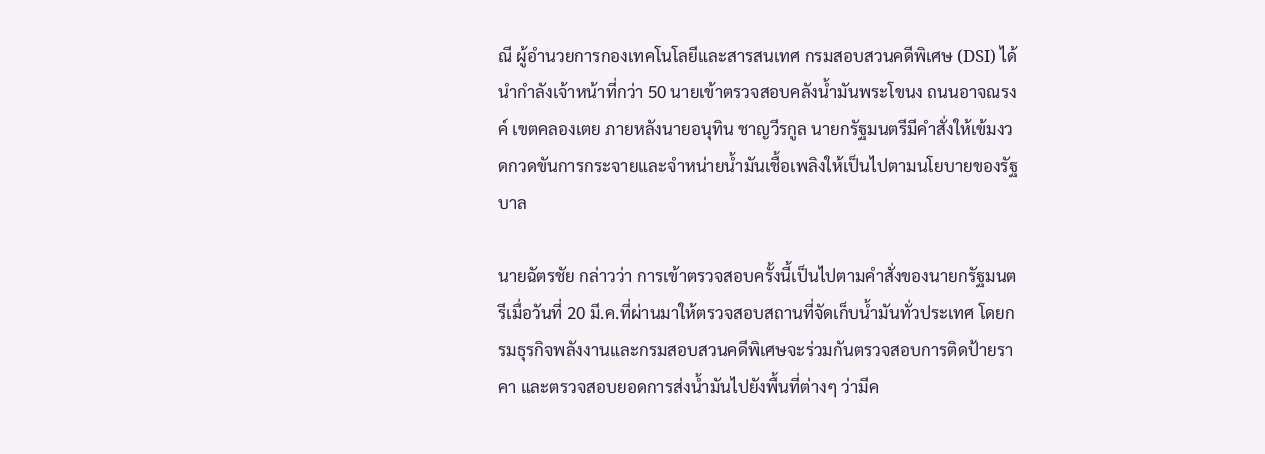ณี ผู้อำนวยการกองเทคโนโลยีและสารสนเทศ กรมสอบสวนคดีพิเศษ (DSI) ได้นำกำลังเจ้าหน้าที่กว่า 50 นายเข้าตรวจสอบคลังน้ำมันพระโขนง ถนนอาจณรงค์ เขตคลองเตย ภายหลังนายอนุทิน ชาญวีรกูล นายกรัฐมนตรีมีคำสั่งให้เข้มงวดกวดขันการกระจายและจำหน่ายน้ำมันเชื้อเพลิงให้เป็นไปตามนโยบายของรัฐบาล

นายฉัตรชัย กล่าวว่า การเข้าตรวจสอบครั้งนี้เป็นไปตามคำสั่งของนายกรัฐมนตรีเมื่อวันที่ 20 มี.ค.ที่ผ่านมาให้ตรวจสอบสถานที่จัดเก็บน้ำมันทั่วประเทศ โดยกรมธุรกิจพลังงานและกรมสอบสวนคดีพิเศษจะร่วมกันตรวจสอบการติดป้ายราคา และตรวจสอบยอดการส่งน้ำมันไปยังพื้นที่ต่างๆ ว่ามีค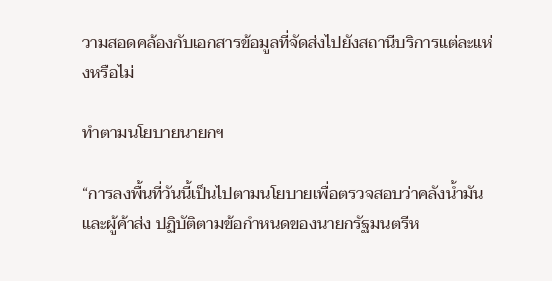วามสอดคล้องกับเอกสารข้อมูลที่จัดส่งไปยังสถานีบริการแต่ละแห่งหรือไม่

ทำตามนโยบายนายกฯ

“การลงพื้นที่วันนี้เป็นไปตามนโยบายเพื่อตรวจสอบว่าคลังน้ำมันและผู้ค้าส่ง ปฏิบัติตามข้อกำหนดของนายกรัฐมนตรีห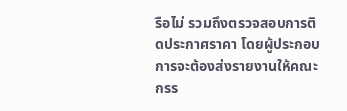รือไม่ รวมถึงตรวจสอบการติดประกาศราคา โดยผู้ประกอบการจะต้องส่งรายงานให้คณะกรร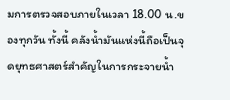มการตรวจสอบภายในเวลา 18.00 น.ของทุกวัน ทั้งนี้ คลังน้ำมันแห่งนี้ถือเป็นจุดยุทธศาสตร์สำคัญในการกระจายน้ำ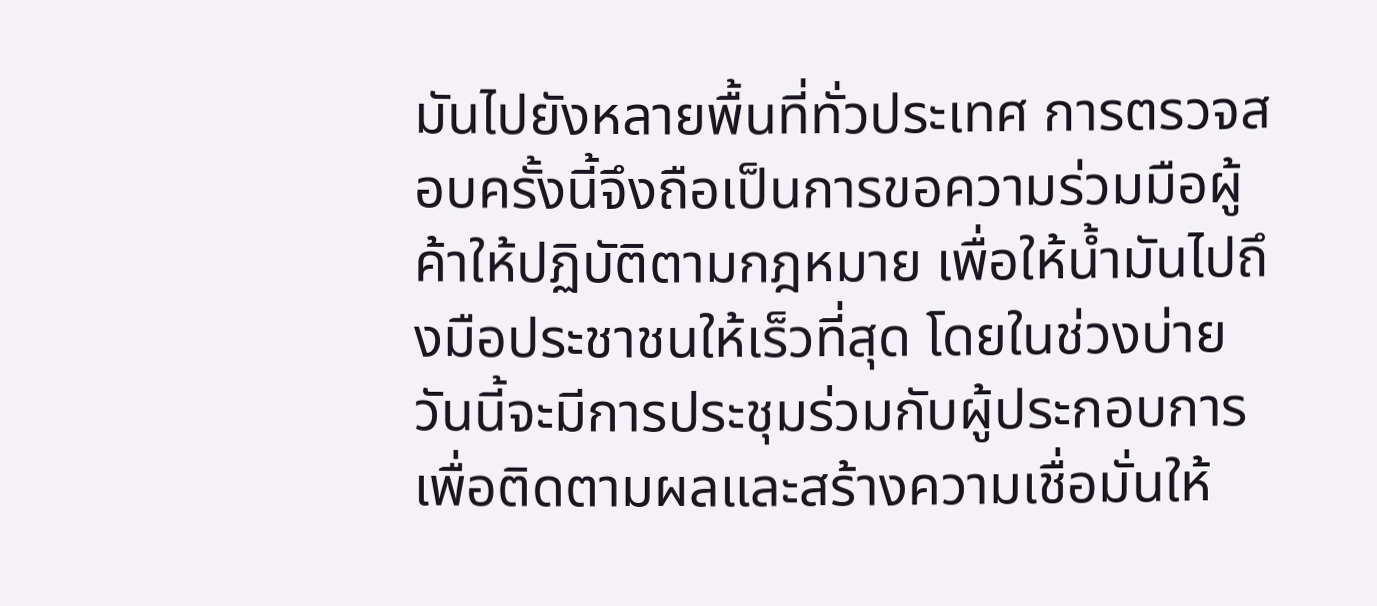มันไปยังหลายพื้นที่ทั่วประเทศ การตรวจสอบครั้งนี้จึงถือเป็นการขอความร่วมมือผู้ค้าให้ปฏิบัติตามกฎหมาย เพื่อให้น้ำมันไปถึงมือประชาชนให้เร็วที่สุด โดยในช่วงบ่ายวันนี้จะมีการประชุมร่วมกับผู้ประกอบการเพื่อติดตามผลและสร้างความเชื่อมั่นให้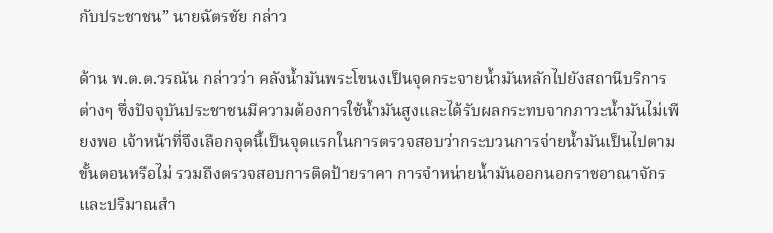กับประชาชน” นายฉัตรชัย กล่าว

ด้าน พ.ต.ต.วรณัน กล่าวว่า คลังน้ำมันพระโขนงเป็นจุดกระจายน้ำมันหลักไปยังสถานีบริการต่างๆ ซึ่งปัจจุบันประชาชนมีความต้องการใช้น้ำมันสูงและได้รับผลกระทบจากภาวะน้ำมันไม่เพียงพอ เจ้าหน้าที่จึงเลือกจุดนี้เป็นจุดแรกในการตรวจสอบว่ากระบวนการจ่ายน้ำมันเป็นไปตามขั้นตอนหรือไม่ รวมถึงตรวจสอบการติดป้ายราคา การจำหน่ายน้ำมันออกนอกราชอาณาจักร และปริมาณสำ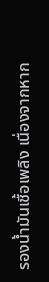รองน้ำมันเชื้อเพลิง เนื่องจากหาก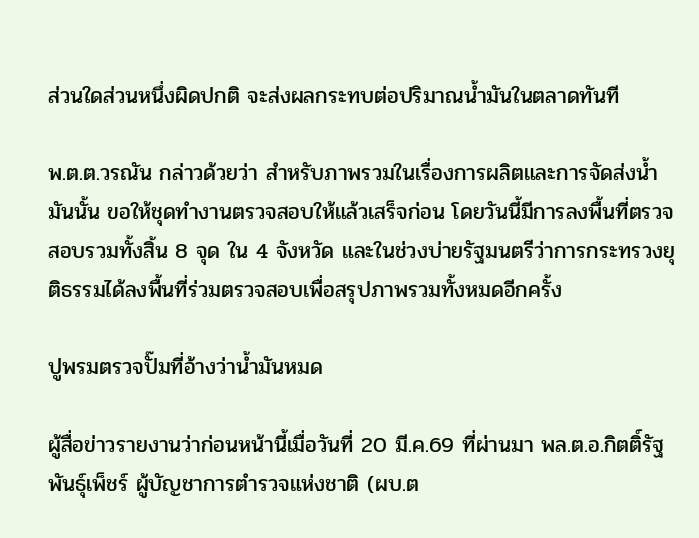ส่วนใดส่วนหนึ่งผิดปกติ จะส่งผลกระทบต่อปริมาณน้ำมันในตลาดทันที

พ.ต.ต.วรณัน กล่าวด้วยว่า สำหรับภาพรวมในเรื่องการผลิตและการจัดส่งน้ำมันนั้น ขอให้ชุดทำงานตรวจสอบให้แล้วเสร็จก่อน โดยวันนี้มีการลงพื้นที่ตรวจสอบรวมทั้งสิ้น 8 จุด ใน 4 จังหวัด และในช่วงบ่ายรัฐมนตรีว่าการกระทรวงยุติธรรมได้ลงพื้นที่ร่วมตรวจสอบเพื่อสรุปภาพรวมทั้งหมดอีกครั้ง

ปูพรมตรวจปั๊มที่อ้างว่าน้ำมันหมด

ผู้สื่อข่าวรายงานว่าก่อนหน้านี้เมื่อวันที่ 20 มี.ค.69 ที่ผ่านมา พล.ต.อ.กิตติ์รัฐ พันธุ์เพ็ชร์ ผู้บัญชาการตำรวจแห่งชาติ (ผบ.ต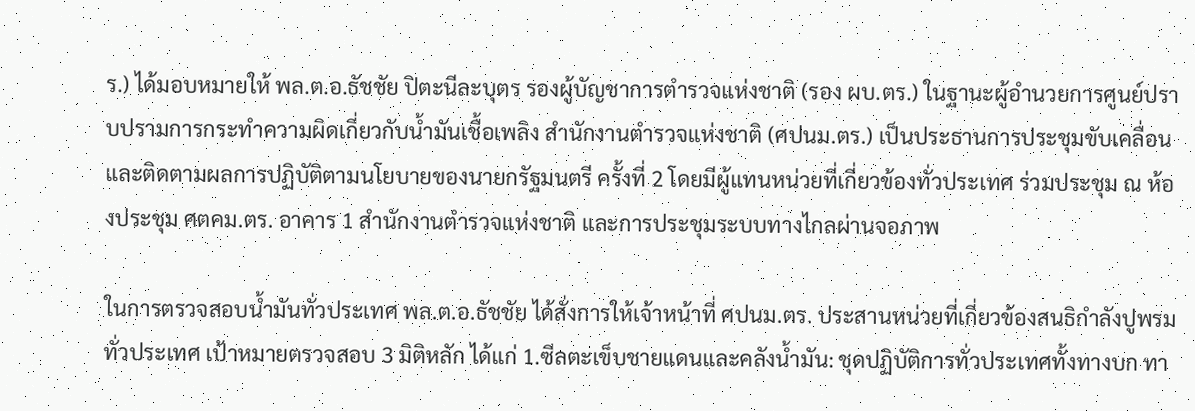ร.) ได้มอบหมายให้ พล.ต.อ.ธัชชัย ปิตะนีละบุตร รองผู้บัญชาการตำรวจแห่งชาติ (รอง ผบ.ตร.) ในฐานะผู้อำนวยการศูนย์ปราบปรามการกระทำความผิดเกี่ยวกับน้ำมันเชื้อเพลิง สำนักงานตำรวจแห่งชาติ (ศปนม.ตร.) เป็นประธานการประชุมขับเคลื่อนและติดตามผลการปฏิบัติตามนโยบายของนายกรัฐมนตรี ครั้งที่ 2 โดยมีผู้แทนหน่วยที่เกี่ยวข้องทั่วประเทศ ร่วมประชุม ณ ห้องประชุม ศตคม.ตร. อาคาร 1 สำนักงานตำรวจแห่งชาติ และการประชุมระบบทางไกลผ่านจอภาพ

ในการตรวจสอบน้ำมันทั่วประเทศ พล.ต.อ.ธัชชัย ได้สั่งการให้เจ้าหน้าที่ ศปนม.ตร. ประสานหน่วยที่เกี่ยวข้องสนธิกำลังปูพรมทั่วประเทศ เป้าหมายตรวจสอบ 3 มิติหลัก ได้แก่ 1.ซีลตะเข็บชายแดนและคลังน้ำมัน: ชุดปฏิบัติการทั่วประเทศทั้งทางบก ทา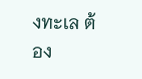งทะเล ต้อง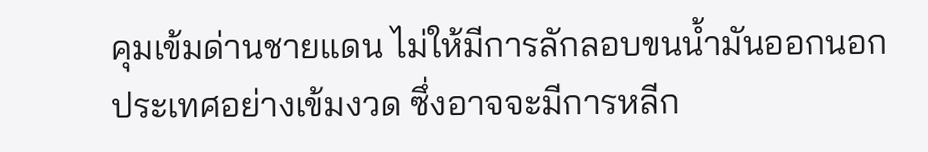คุมเข้มด่านชายแดน ไม่ให้มีการลักลอบขนน้ำมันออกนอกประเทศอย่างเข้มงวด ซึ่งอาจจะมีการหลีก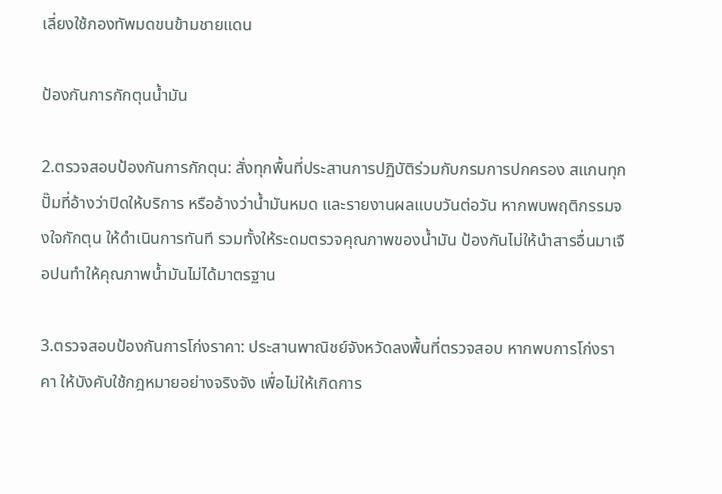เลี่ยงใช้กองทัพมดขนข้ามชายแดน

ป้องกันการกักตุนน้ำมัน

2.ตรวจสอบป้องกันการกักตุน: สั่งทุกพื้นที่ประสานการปฏิบัติร่วมกับกรมการปกครอง สแกนทุกปั๊มที่อ้างว่าปิดให้บริการ หรืออ้างว่าน้ำมันหมด และรายงานผลแบบวันต่อวัน หากพบพฤติกรรมจงใจกักตุน ให้ดำเนินการทันที รวมทั้งให้ระดมตรวจคุณภาพของน้ำมัน ป้องกันไม่ให้นำสารอื่นมาเจือปนทำให้คุณภาพน้ำมันไม่ได้มาตรฐาน

3.ตรวจสอบป้องกันการโก่งราคา: ประสานพาณิชย์จังหวัดลงพื้นที่ตรวจสอบ หากพบการโก่งราคา ให้บังคับใช้กฎหมายอย่างจริงจัง เพื่อไม่ให้เกิดการ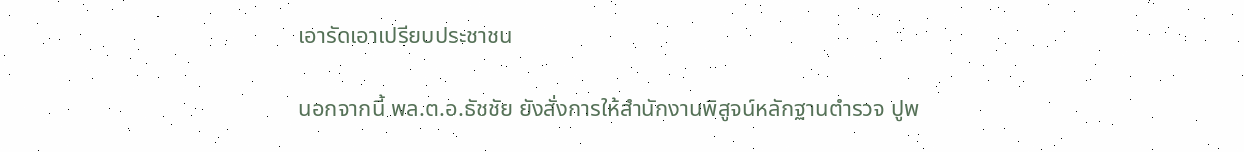เอารัดเอาเปรียบประชาชน

นอกจากนี้ พล.ต.อ.ธัชชัย ยังสั่งการให้สำนักงานพิสูจน์หลักฐานตำรวจ ปูพ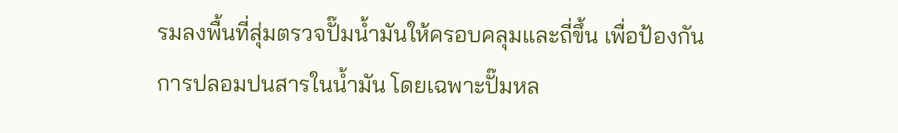รมลงพื้นที่สุ่มตรวจปั๊มน้ำมันให้ครอบคลุมและถี่ขึ้น เพื่อป้องกันการปลอมปนสารในน้ำมัน โดยเฉพาะปั๊มหล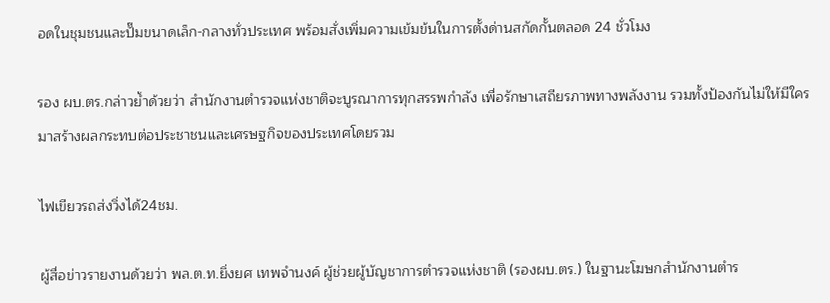อดในชุมชนและปั๊มขนาดเล็ก-กลางทั่วประเทศ พร้อมสั่งเพิ่มความเข้มข้นในการตั้งด่านสกัดกั้นตลอด 24 ชั่วโมง

รอง ผบ.ตร.กล่าวย้ำด้วยว่า สำนักงานตำรวจแห่งชาติจะบูรณาการทุกสรรพกำลัง เพื่อรักษาเสถียรภาพทางพลังงาน รวมทั้งป้องกันไม่ให้มีใครมาสร้างผลกระทบต่อประชาชนและเศรษฐกิจของประเทศโดยรวม

ไฟเขียวรถส่งวิ่งได้24ชม.

ผู้สื่อข่าวรายงานด้วยว่า พล.ต.ท.ยิ่งยศ เทพจำนงค์ ผู้ช่วยผู้บัญชาการตำรวจแห่งชาติ (รองผบ.ตร.) ในฐานะโฆษกสำนักงานตำร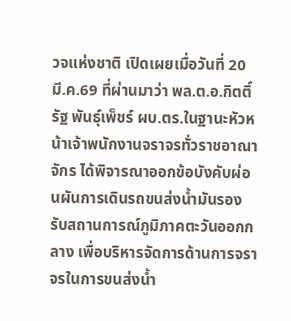วจแห่งชาติ เปิดเผยเมื่อวันที่ 20 มี.ค.69 ที่ผ่านมาว่า พล.ต.อ.กิตติ์รัฐ พันธุ์เพ็ชร์ ผบ.ตร.ในฐานะหัวหน้าเจ้าพนักงานจราจรทั่วราชอาณาจักร ได้พิจารณาออกข้อบังคับผ่อนผันการเดินรถขนส่งน้ำมันรองรับสถานการณ์ภูมิภาคตะวันออกกลาง เพื่อบริหารจัดการด้านการจราจรในการขนส่งน้ำ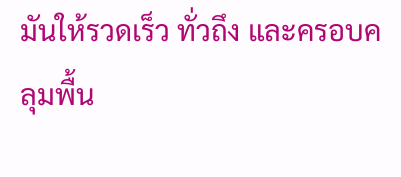มันให้รวดเร็ว ทั่วถึง และครอบคลุมพื้น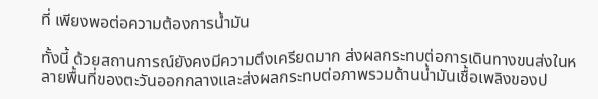ที่ เพียงพอต่อความต้องการน้ำมัน

ทั้งนี้ ด้วยสถานการณ์ยังคงมีความตึงเครียดมาก ส่งผลกระทบต่อการเดินทางขนส่งในหลายพื้นที่ของตะวันออกกลางและส่งผลกระทบต่อภาพรวมด้านน้ำมันเชื้อเพลิงของป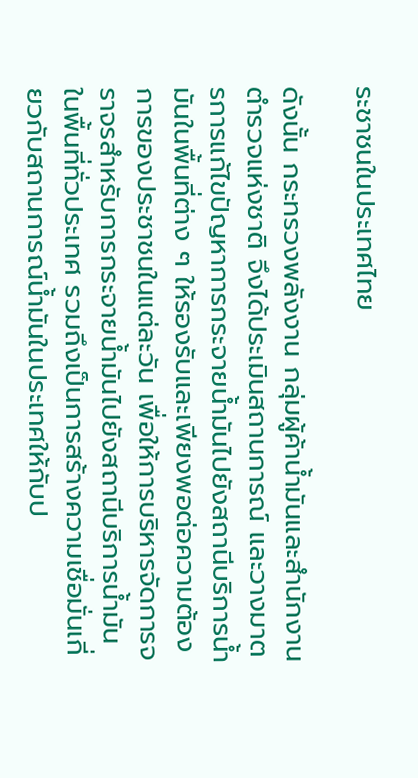ระชาชนในประเทศไทย

ดังนั้น กระทรวงพลังงาน กลุ่มผู้ค้าน้ำมันและสำนักงานตำรวจแห่งชาติ จึงได้ประเมินสถานการณ์ และวางมาตรการแก้ไขปัญหาการกระจายน้ำมันไปยังสถานีบริการน้ำมันในพื้นที่ต่าง ๆ ให้รองรับและเพียงพอต่อความต้องการของประชาชนในแต่ละวัน เพื่อให้การบริหารจัดการจราจรสำหรับการกระจายน้ำมันไปยังสถานีบริการน้ำมันในพื้นที่ทั่วประเทศ รวมถึงเป็นการสร้างความเชื่อมั่นเกี่ยวกับสถานการณ์น้ำมันในประเทศให้กับป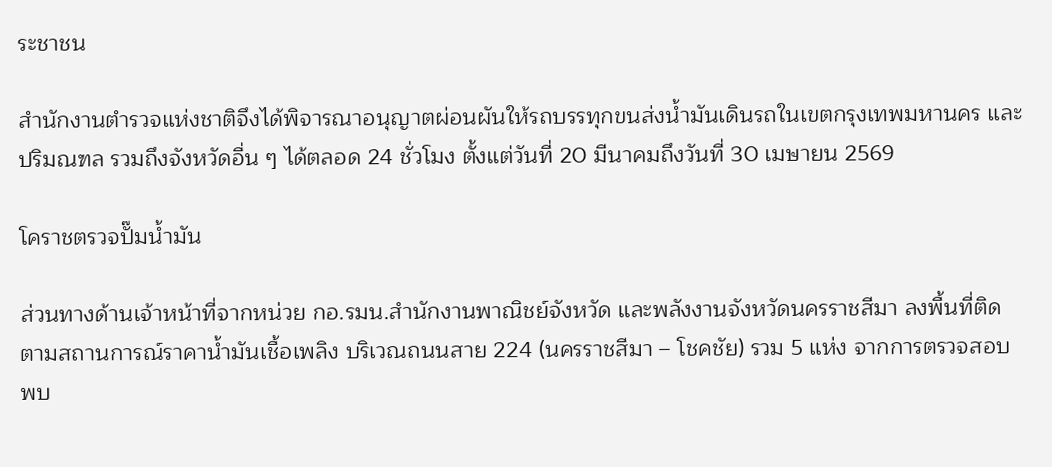ระชาชน

สำนักงานตำรวจแห่งชาติจึงได้พิจารณาอนุญาตผ่อนผันให้รถบรรทุกขนส่งน้ำมันเดินรถในเขตกรุงเทพมหานคร และปริมณฑล รวมถึงจังหวัดอื่น ๆ ได้ตลอด 24 ชั่วโมง ตั้งแต่วันที่ 20 มีนาคมถึงวันที่ 30 เมษายน 2569

โคราชตรวจปั๊มน้ำมัน

ส่วนทางด้านเจ้าหน้าที่จากหน่วย กอ.รมน.สำนักงานพาณิชย์จังหวัด และพลังงานจังหวัดนครราชสีมา ลงพื้นที่ติดตามสถานการณ์ราคาน้ำมันเชื้อเพลิง บริเวณถนนสาย 224 (นครราชสีมา – โชคชัย) รวม 5 แห่ง จากการตรวจสอบพบ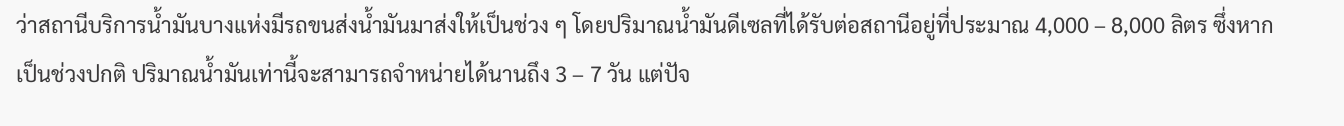ว่าสถานีบริการน้ำมันบางแห่งมีรถขนส่งน้ำมันมาส่งให้เป็นช่วง ๆ โดยปริมาณน้ำมันดีเซลที่ได้รับต่อสถานีอยู่ที่ประมาณ 4,000 – 8,000 ลิตร ซึ่งหากเป็นช่วงปกติ ปริมาณน้ำมันเท่านี้จะสามารถจำหน่ายได้นานถึง 3 – 7 วัน แต่ปัจ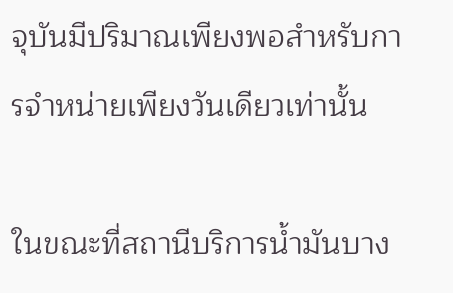จุบันมีปริมาณเพียงพอสำหรับการจำหน่ายเพียงวันเดียวเท่านั้น

ในขณะที่สถานีบริการน้ำมันบาง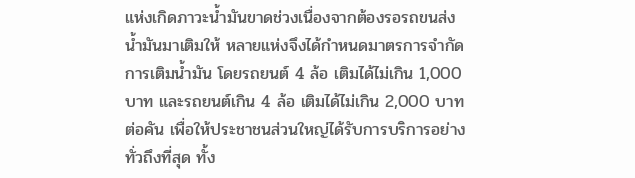แห่งเกิดภาวะน้ำมันขาดช่วงเนื่องจากต้องรอรถขนส่งน้ำมันมาเติมให้ หลายแห่งจึงได้กำหนดมาตรการจำกัดการเติมน้ำมัน โดยรถยนต์ 4 ล้อ เติมได้ไม่เกิน 1,000 บาท และรถยนต์เกิน 4 ล้อ เติมได้ไม่เกิน 2,000 บาทต่อคัน เพื่อให้ประชาชนส่วนใหญ่ได้รับการบริการอย่างทั่วถึงที่สุด ทั้ง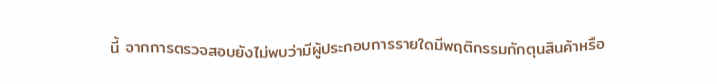นี้ จากการตรวจสอบยังไม่พบว่ามีผู้ประกอบการรายใดมีพฤติกรรมกักตุนสินค้าหรือ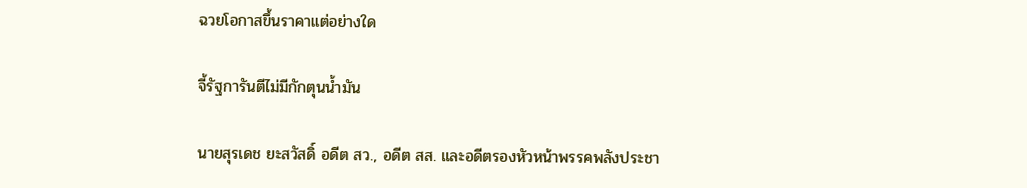ฉวยโอกาสขึ้นราคาแต่อย่างใด

จี้รัฐการันตีไม่มีกักตุนน้ำมัน

นายสุรเดช ยะสวัสดิ์ อดีต สว., อดีต สส. และอดีตรองหัวหน้าพรรคพลังประชา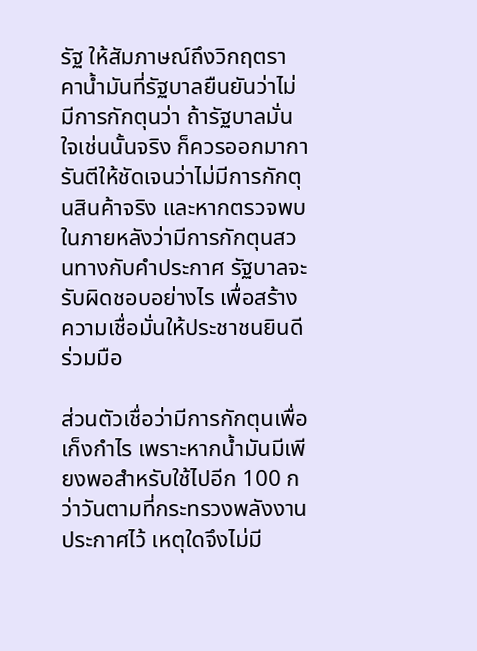รัฐ ให้สัมภาษณ์ถึงวิกฤตราคาน้ำมันที่รัฐบาลยืนยันว่าไม่มีการกักตุนว่า ถ้ารัฐบาลมั่นใจเช่นนั้นจริง ก็ควรออกมาการันตีให้ชัดเจนว่าไม่มีการกักตุนสินค้าจริง และหากตรวจพบในภายหลังว่ามีการกักตุนสวนทางกับคำประกาศ รัฐบาลจะรับผิดชอบอย่างไร เพื่อสร้างความเชื่อมั่นให้ประชาชนยินดีร่วมมือ

ส่วนตัวเชื่อว่ามีการกักตุนเพื่อเก็งกำไร เพราะหากน้ำมันมีเพียงพอสำหรับใช้ไปอีก 100 กว่าวันตามที่กระทรวงพลังงานประกาศไว้ เหตุใดจึงไม่มี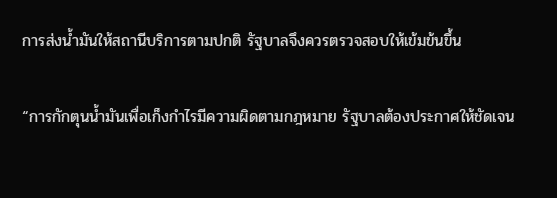การส่งน้ำมันให้สถานีบริการตามปกติ รัฐบาลจึงควรตรวจสอบให้เข้มข้นขึ้น

“การกักตุนน้ำมันเพื่อเก็งกำไรมีความผิดตามกฎหมาย รัฐบาลต้องประกาศให้ชัดเจน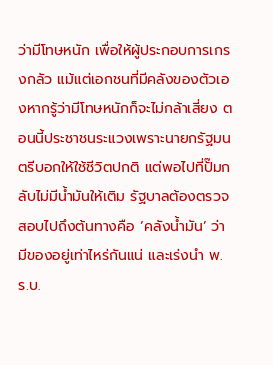ว่ามีโทษหนัก เพื่อให้ผู้ประกอบการเกรงกลัว แม้แต่เอกชนที่มีคลังของตัวเองหากรู้ว่ามีโทษหนักก็จะไม่กล้าเสี่ยง ตอนนี้ประชาชนระแวงเพราะนายกรัฐมนตรีบอกให้ใช้ชีวิตปกติ แต่พอไปที่ปั๊มกลับไม่มีน้ำมันให้เติม รัฐบาลต้องตรวจสอบไปถึงต้นทางคือ ‘คลังน้ำมัน’ ว่ามีของอยู่เท่าไหร่กันแน่ และเร่งนำ พ.ร.บ.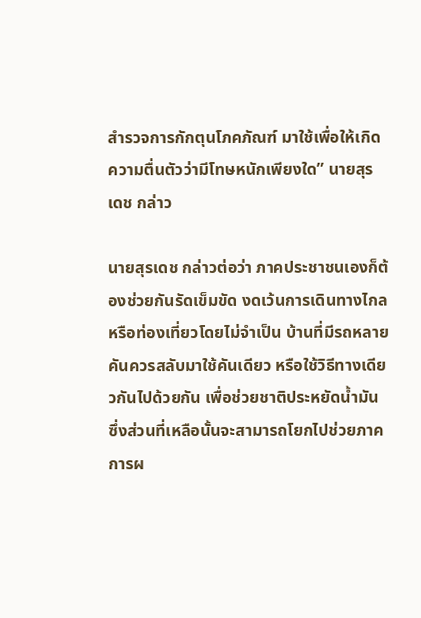สำรวจการกักตุนโภคภัณฑ์ มาใช้เพื่อให้เกิดความตื่นตัวว่ามีโทษหนักเพียงใด” นายสุรเดช กล่าว

นายสุรเดช กล่าวต่อว่า ภาคประชาชนเองก็ต้องช่วยกันรัดเข็มขัด งดเว้นการเดินทางไกลหรือท่องเที่ยวโดยไม่จำเป็น บ้านที่มีรถหลายคันควรสลับมาใช้คันเดียว หรือใช้วิธีทางเดียวกันไปด้วยกัน เพื่อช่วยชาติประหยัดน้ำมัน ซึ่งส่วนที่เหลือนั้นจะสามารถโยกไปช่วยภาคการผ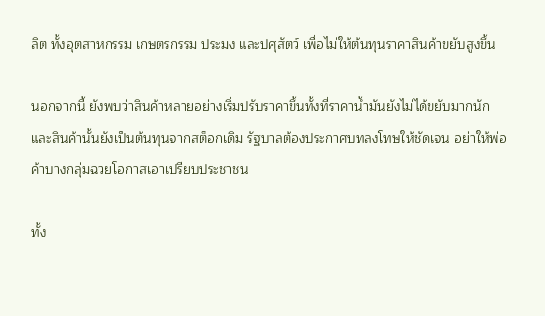ลิต ทั้งอุตสาหกรรม เกษตรกรรม ประมง และปศุสัตว์ เพื่อไม่ให้ต้นทุนราคาสินค้าขยับสูงขึ้น

นอกจากนี้ ยังพบว่าสินค้าหลายอย่างเริ่มปรับราคาขึ้นทั้งที่ราคาน้ำมันยังไม่ได้ขยับมากนัก และสินค้านั้นยังเป็นต้นทุนจากสต็อกเดิม รัฐบาลต้องประกาศบทลงโทษให้ชัดเจน อย่าให้พ่อค้าบางกลุ่มฉวยโอกาสเอาเปรียบประชาชน

ทั้ง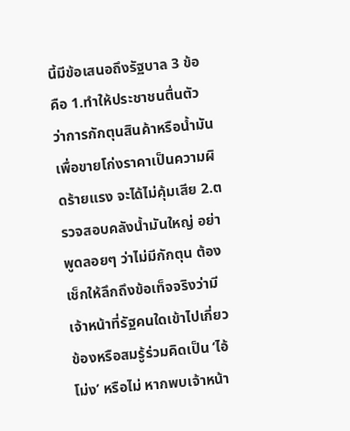นี้มีข้อเสนอถึงรัฐบาล 3 ข้อ คือ 1.ทำให้ประชาชนตื่นตัว ว่าการกักตุนสินค้าหรือน้ำมันเพื่อขายโก่งราคาเป็นความผิดร้ายแรง จะได้ไม่คุ้มเสีย 2.ตรวจสอบคลังน้ำมันใหญ่ อย่าพูดลอยๆ ว่าไม่มีกักตุน ต้องเช็กให้ลึกถึงข้อเท็จจริงว่ามีเจ้าหน้าที่รัฐคนใดเข้าไปเกี่ยวข้องหรือสมรู้ร่วมคิดเป็น ‘ไอ้โม่ง’ หรือไม่ หากพบเจ้าหน้า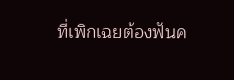ที่เพิกเฉยต้องฟันค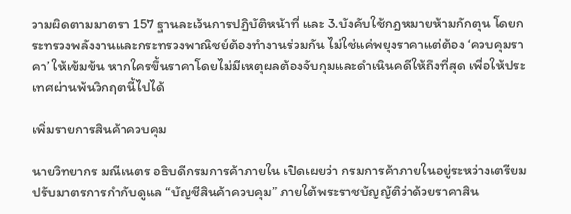วามผิดตามมาตรา 157 ฐานละเว้นการปฏิบัติหน้าที่ และ 3.บังคับใช้กฎหมายห้ามกักตุน โดยกระทรวงพลังงานและกระทรวงพาณิชย์ต้องทำงานร่วมกัน ไม่ใช่แค่พยุงราคาแต่ต้อง ‘ควบคุมราคา’ ให้เข้มข้น หากใครขึ้นราคาโดยไม่มีเหตุผลต้องจับกุมและดำเนินคดีให้ถึงที่สุด เพื่อให้ประเทศผ่านพ้นวิกฤตนี้ไปได้

เพิ่มรายการสินค้าควบคุม

นายวิทยากร มณีเนตร อธิบดีกรมการค้าภายใน เปิดเผยว่า กรมการค้าภายในอยู่ระหว่างเตรียมปรับมาตรการกำกับดูแล “บัญชีสินค้าควบคุม” ภายใต้พระราชบัญญัติว่าด้วยราคาสิน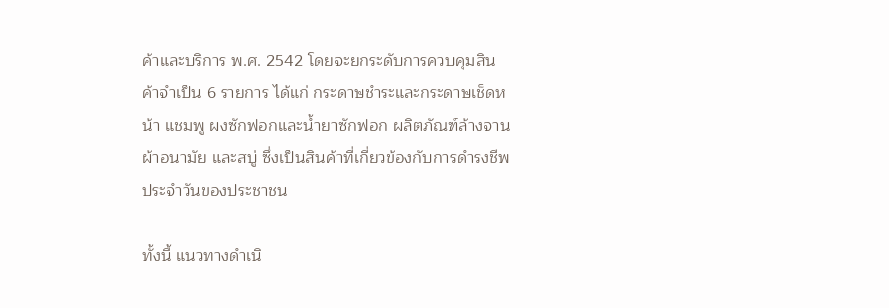ค้าและบริการ พ.ศ. 2542 โดยจะยกระดับการควบคุมสินค้าจำเป็น 6 รายการ ได้แก่ กระดาษชำระและกระดาษเช็ดหน้า แชมพู ผงซักฟอกและน้ำยาซักฟอก ผลิตภัณฑ์ล้างจาน ผ้าอนามัย และสบู่ ซึ่งเป็นสินค้าที่เกี่ยวข้องกับการดำรงชีพประจำวันของประชาชน

ทั้งนี้ แนวทางดำเนิ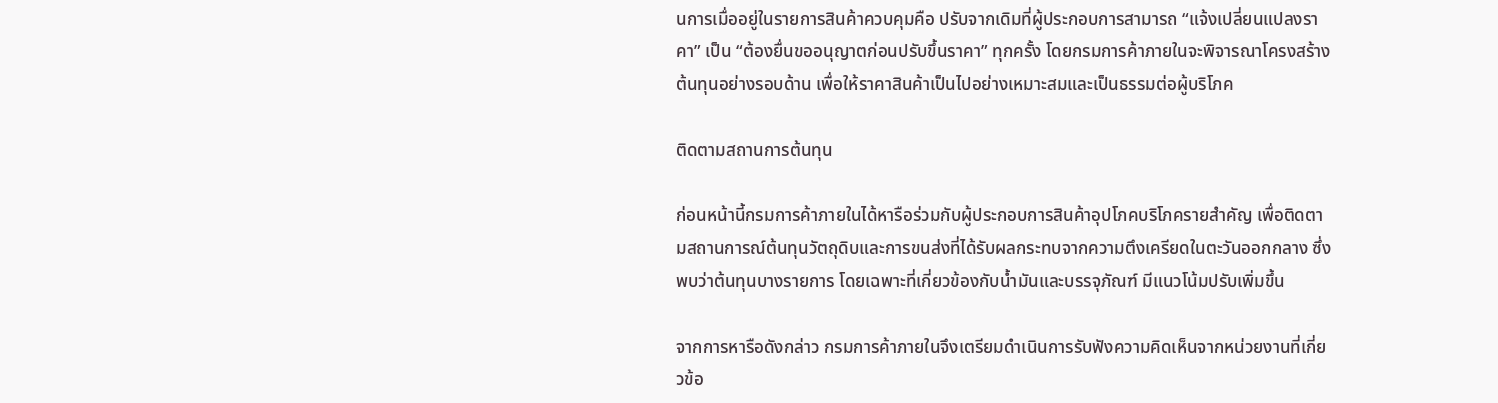นการเมื่ออยู่ในรายการสินค้าควบคุมคือ ปรับจากเดิมที่ผู้ประกอบการสามารถ “แจ้งเปลี่ยนแปลงราคา” เป็น “ต้องยื่นขออนุญาตก่อนปรับขึ้นราคา” ทุกครั้ง โดยกรมการค้าภายในจะพิจารณาโครงสร้างต้นทุนอย่างรอบด้าน เพื่อให้ราคาสินค้าเป็นไปอย่างเหมาะสมและเป็นธรรมต่อผู้บริโภค

ติดตามสถานการต้นทุน

ก่อนหน้านี้กรมการค้าภายในได้หารือร่วมกับผู้ประกอบการสินค้าอุปโภคบริโภครายสำคัญ เพื่อติดตามสถานการณ์ต้นทุนวัตถุดิบและการขนส่งที่ได้รับผลกระทบจากความตึงเครียดในตะวันออกกลาง ซึ่งพบว่าต้นทุนบางรายการ โดยเฉพาะที่เกี่ยวข้องกับน้ำมันและบรรจุภัณฑ์ มีแนวโน้มปรับเพิ่มขึ้น

จากการหารือดังกล่าว กรมการค้าภายในจึงเตรียมดำเนินการรับฟังความคิดเห็นจากหน่วยงานที่เกี่ยวข้อ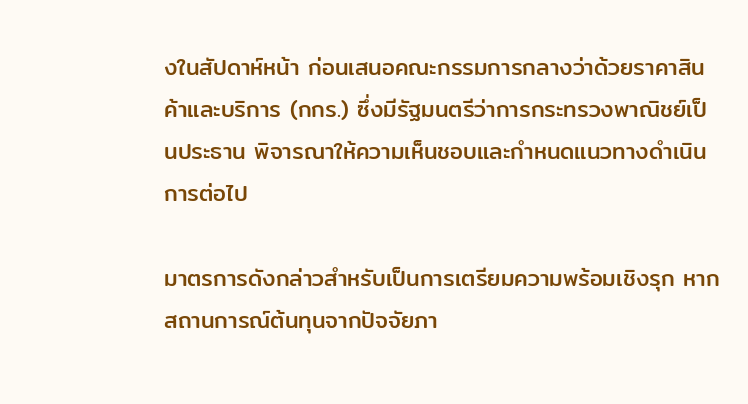งในสัปดาห์หน้า ก่อนเสนอคณะกรรมการกลางว่าด้วยราคาสินค้าและบริการ (กกร.) ซึ่งมีรัฐมนตรีว่าการกระทรวงพาณิชย์เป็นประธาน พิจารณาให้ความเห็นชอบและกำหนดแนวทางดำเนินการต่อไป

มาตรการดังกล่าวสำหรับเป็นการเตรียมความพร้อมเชิงรุก หากสถานการณ์ต้นทุนจากปัจจัยภา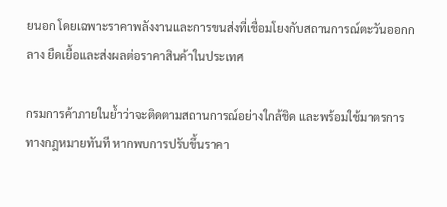ยนอก โดยเฉพาะราคาพลังงานและการขนส่งที่เชื่อมโยงกับสถานการณ์ตะวันออกกลาง ยืดเยื้อและส่งผลต่อราคาสินค้าในประเทศ

กรมการค้าภายในย้ำว่าจะติดตามสถานการณ์อย่างใกล้ชิด และพร้อมใช้มาตรการทางกฎหมายทันที หากพบการปรับขึ้นราคา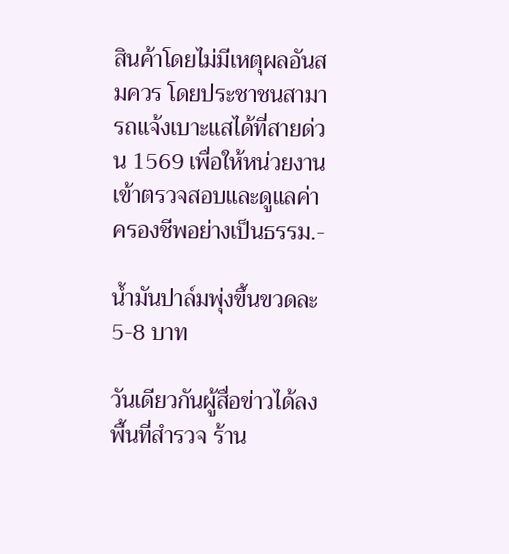สินค้าโดยไม่มีเหตุผลอันสมควร โดยประชาชนสามารถแจ้งเบาะแสได้ที่สายด่วน 1569 เพื่อให้หน่วยงานเข้าตรวจสอบและดูแลค่าครองชีพอย่างเป็นธรรม.-

น้ำมันปาล์มพุ่งขึ้นขวดละ 5-8 บาท

วันเดียวกันผู้สื่อข่าวได้ลงพื้นที่สำรวจ ร้าน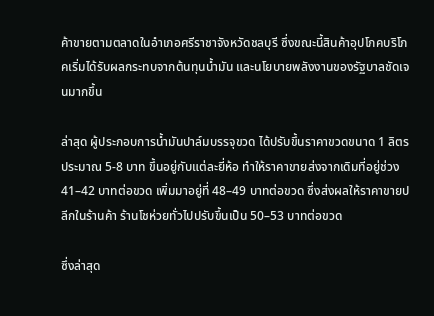ค้าขายตามตลาดในอำเภอศรีราชาจังหวัดชลบุรี ซึ่งขณะนี้สินค้าอุปโภคบริโภคเริ่มได้รับผลกระทบจากต้นทุนน้ำมัน และนโยบายพลังงานของรัฐบาลชัดเจนมากขึ้น

ล่าสุด ผู้ประกอบการน้ำมันปาล์มบรรจุขวด ได้ปรับขึ้นราคาขวดขนาด 1 ลิตร ประมาณ 5-8 บาท ขึ้นอยู่กับแต่ละยี่ห้อ ทำให้ราคาขายส่งจากเดิมที่อยู่ช่วง 41–42 บาทต่อขวด เพิ่มมาอยู่ที่ 48–49 บาทต่อขวด ซึ่งส่งผลให้ราคาขายปลีกในร้านค้า ร้านโชห่วยทั่วไปปรับขึ้นเป็น 50–53 บาทต่อขวด

ซึ่งล่าสุด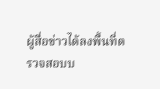ผู้สื่อข่าวได้ลงพื้นที่ตรวจสอบบ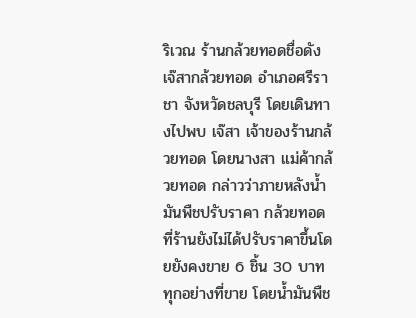ริเวณ ร้านกล้วยทอดชื่อดัง เจ๊สากล้วยทอด อำเภอศรีราชา จังหวัดชลบุรี โดยเดินทางไปพบ เจ๊สา เจ้าของร้านกล้วยทอด โดยนางสา แม่ค้ากล้วยทอด กล่าวว่าภายหลังน้ำมันพืชปรับราคา กล้วยทอดที่ร้านยังไม่ได้ปรับราคาขึ้นโดยยังคงขาย 6 ชิ้น 30 บาท ทุกอย่างที่ขาย โดยน้ำมันพืช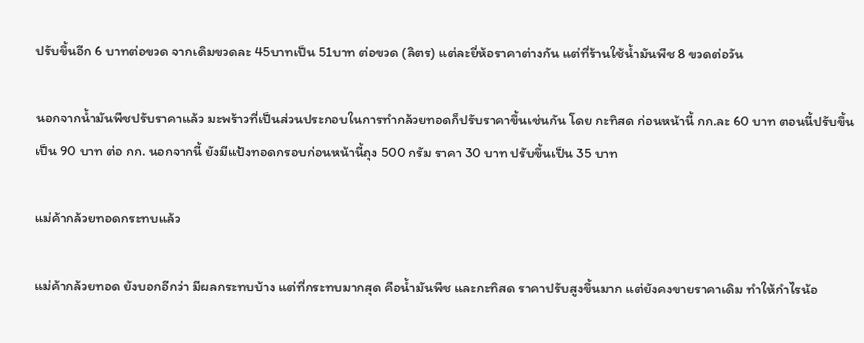ปรับขึ้นอีก 6 บาทต่อขวด จากเดิมขวดละ 45บาทเป็น 51บาท ต่อขวด (ลิตร) แต่ละยี่ห้อราคาต่างกัน แต่ที่ร้านใช้น้ำมันพืช 8 ขวดต่อวัน

นอกจากน้ำมันพืชปรับราคาแล้ว มะพร้าวที่เป็นส่วนประกอบในการทำกล้วยทอดก็ปรับราคาขึ้นเช่นกัน โดย กะทิสด ก่อนหน้านี้ กก.ละ 60 บาท ตอนนี้ปรับขึ้นเป็น 90 บาท ต่อ กก. นอกจากนี้ ยังมีแป้งทอดกรอบก่อนหน้านี้ถุง 500 กรัม ราคา 30 บาท ปรับขึ้นเป็น 35 บาท

แม่ค้ากล้วยทอดกระทบแล้ว

แม่ค้ากล้วยทอด ยังบอกอีกว่า มีผลกระทบบ้าง แต่ที่กระทบมากสุด คือน้ำมันพืช และกะทิสด ราคาปรับสูงขึ้นมาก แต่ยังคงขายราคาเดิม ทำให้กำไรน้อ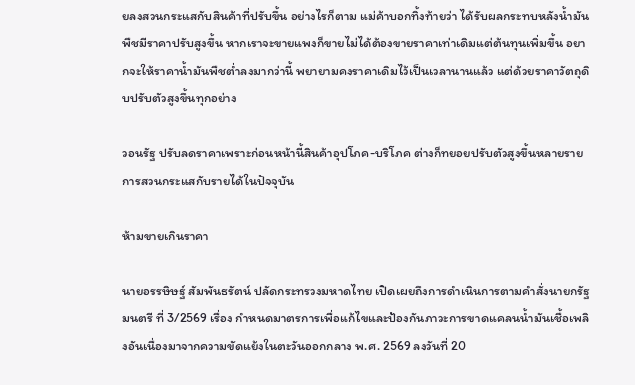ยลงสวนกระแสกับสินค้าที่ปรับขึ้น อย่างไรก็ตาม แม่ค้าบอกทิ้งท้ายว่า ได้รับผลกระทบหลังน้ำมันพืชมีราคาปรับสูงขึ้น หากเราจะขายแพงก็ขายไม่ได้ต้องขายราคาเท่าเดิมแต่ต้นทุนเพิ่มขึ้น อยากจะให้ราคาน้ำมันพืชต่ำลงมากว่านี้ พยายามคงราคาเดิมไว้เป็นเวลานานแล้ว แต่ด้วยราคาวัตถุดิบปรับตัวสูงขึ้นทุกอย่าง

วอนรัฐ ปรับลดราคาเพราะก่อนหน้านี้สินค้าอุปโภค-บริโภค ต่างก็ทยอยปรับตัวสูงขึ้นหลายรายการสวนกระแสกับรายได้ในปัจจุบัน

ห้ามขายเกินราคา

นายอรรษิษฐ์ สัมพันธรัตน์ ปลัดกระทรวงมหาดไทย เปิดเผยถึงการดำเนินการตามคำสั่งนายกรัฐมนตรี ที่ 3/2569 เรื่อง กำหนดมาตรการเพื่อแก้ไขและป้องกันภาวะการขาดแคลนน้ำมันเชื้อเพลิงอันเนื่องมาจากความขัดแย้งในตะวันออกกลาง พ.ศ. 2569 ลงวันที่ 20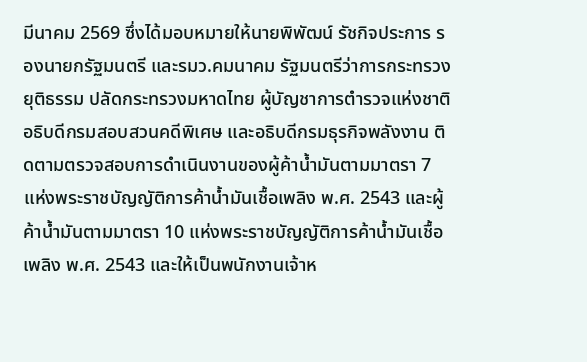มีนาคม 2569 ซึ่งได้มอบหมายให้นายพิพัฒน์ รัชกิจประการ รองนายกรัฐมนตรี และรมว.คมนาคม รัฐมนตรีว่าการกระทรวงยุติธรรม ปลัดกระทรวงมหาดไทย ผู้บัญชาการตำรวจแห่งชาติ อธิบดีกรมสอบสวนคดีพิเศษ และอธิบดีกรมธุรกิจพลังงาน ติดตามตรวจสอบการดำเนินงานของผู้ค้าน้ำมันตามมาตรา 7 แห่งพระราชบัญญัติการค้าน้ำมันเชื้อเพลิง พ.ศ. 2543 และผู้ค้าน้ำมันตามมาตรา 10 แห่งพระราชบัญญัติการค้าน้ำมันเชื้อเพลิง พ.ศ. 2543 และให้เป็นพนักงานเจ้าห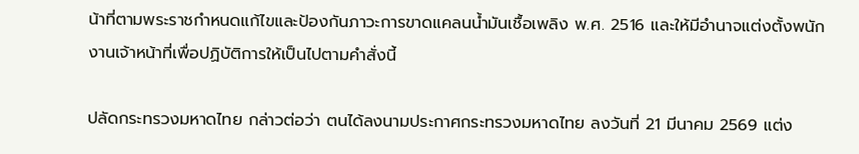น้าที่ตามพระราชกำหนดแก้ไขและป้องกันภาวะการขาดแคลนน้ำมันเชื้อเพลิง พ.ศ. 2516 และให้มีอำนาจแต่งตั้งพนักงานเจ้าหน้าที่เพื่อปฏิบัติการให้เป็นไปตามคำสั่งนี้

ปลัดกระทรวงมหาดไทย กล่าวต่อว่า ตนได้ลงนามประกาศกระทรวงมหาดไทย ลงวันที่ 21 มีนาคม 2569 แต่ง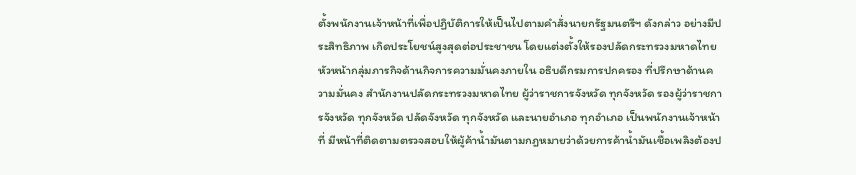ตั้งพนักงานเจ้าหน้าที่เพื่อปฏิบัติการให้เป็นไปตามคำสั่งนายกรัฐมนตรีฯ ดังกล่าว อย่างมีประสิทธิภาพ เกิดประโยชน์สูงสุดต่อประชาชน โดยแต่งตั้งให้รองปลัดกระทรวงมหาดไทย หัวหน้ากลุ่มภารกิจด้านกิจการความมั่นคงภายใน อธิบดีกรมการปกครอง ที่ปรึกษาด้านความมั่นคง สำนักงานปลัดกระทรวงมหาดไทย ผู้ว่าราชการจังหวัด ทุกจังหวัด รองผู้ว่าราชการจังหวัด ทุกจังหวัด ปลัดจังหวัด ทุกจังหวัด และนายอำเภอ ทุกอำเภอ เป็นพนักงานเจ้าหน้าที่ มีหน้าที่ติดตามตรวจสอบให้ผู้ค้าน้ำมันตามกฎหมายว่าด้วยการค้าน้ำมันเชื้อเพลิงต้องป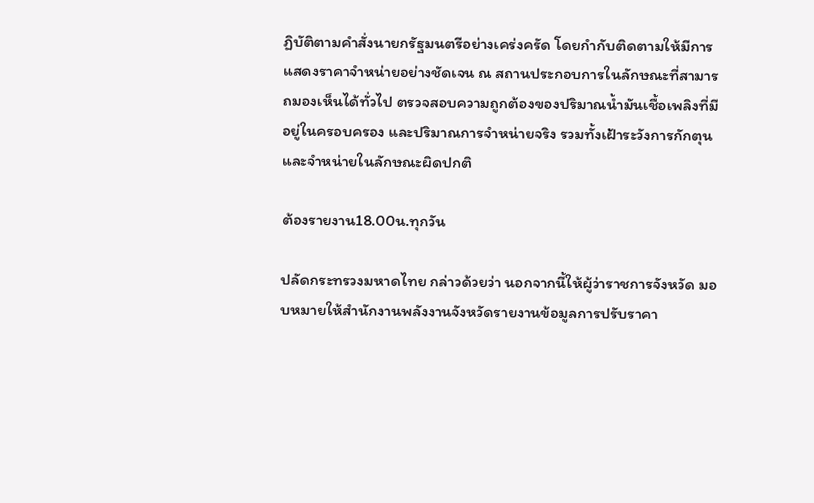ฏิบัติตามคำสั่งนายกรัฐมนตรีอย่างเคร่งครัด โดยกำกับติดตามให้มีการแสดงราคาจำหน่ายอย่างชัดเจน ณ สถานประกอบการในลักษณะที่สามารถมองเห็นได้ทั่วไป ตรวจสอบความถูกต้องของปริมาณน้ำมันเชื้อเพลิงที่มีอยู่ในครอบครอง และปริมาณการจำหน่ายจริง รวมทั้งเฝ้าระวังการกักตุน และจำหน่ายในลักษณะผิดปกติ

ต้องรายงาน18.00น.ทุกวัน

ปลัดกระทรวงมหาดไทย กล่าวด้วยว่า นอกจากนี้ให้ผู้ว่าราชการจังหวัด มอบหมายให้สำนักงานพลังงานจังหวัดรายงานข้อมูลการปรับราคา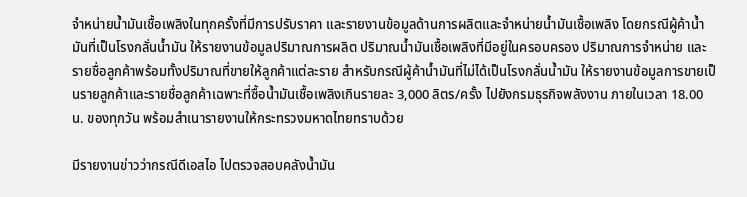จำหน่ายน้ำมันเชื้อเพลิงในทุกครั้งที่มีการปรับราคา และรายงานข้อมูลด้านการผลิตและจำหน่ายน้ำมันเชื้อเพลิง โดยกรณีผู้ค้าน้ำมันที่เป็นโรงกลั่นน้ำมัน ให้รายงานข้อมูลปริมาณการผลิต ปริมาณน้ำมันเชื้อเพลิงที่มีอยู่ในครอบครอง ปริมาณการจำหน่าย และรายชื่อลูกค้าพร้อมทั้งปริมาณที่ขายให้ลูกค้าแต่ละราย สำหรับกรณีผู้ค้าน้ำมันที่ไม่ได้เป็นโรงกลั่นน้ำมัน ให้รายงานข้อมูลการขายเป็นรายลูกค้าและรายชื่อลูกค้าเฉพาะที่ซื้อน้ำมันเชื้อเพลิงเกินรายละ 3,000 ลิตร/ครั้ง ไปยังกรมธุรกิจพลังงาน ภายในเวลา 18.00 น. ของทุกวัน พร้อมสำเนารายงานให้กระทรวงมหาดไทยทราบด้วย

มีรายงานข่าวว่ากรณีดีเอสไอ ไปตรวจสอบคลังน้ำมัน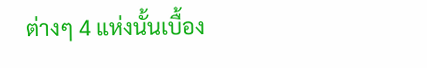ต่างๆ 4 แห่งนั้นเบื้อง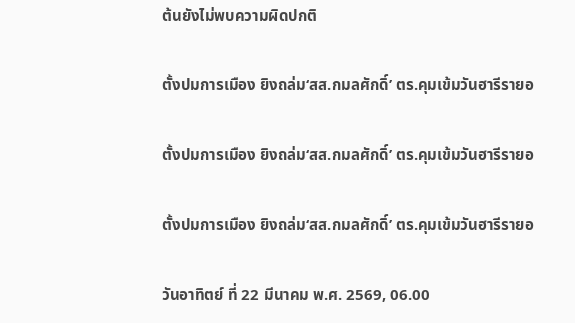ต้นยังไม่พบความผิดปกติ

ตั้งปมการเมือง ยิงถล่ม‘สส.กมลศักดิ์’ ตร.คุมเข้มวันฮารีรายอ

ตั้งปมการเมือง ยิงถล่ม‘สส.กมลศักดิ์’ ตร.คุมเข้มวันฮารีรายอ

ตั้งปมการเมือง ยิงถล่ม‘สส.กมลศักดิ์’ ตร.คุมเข้มวันฮารีรายอ

วันอาทิตย์ ที่ 22 มีนาคม พ.ศ. 2569, 06.00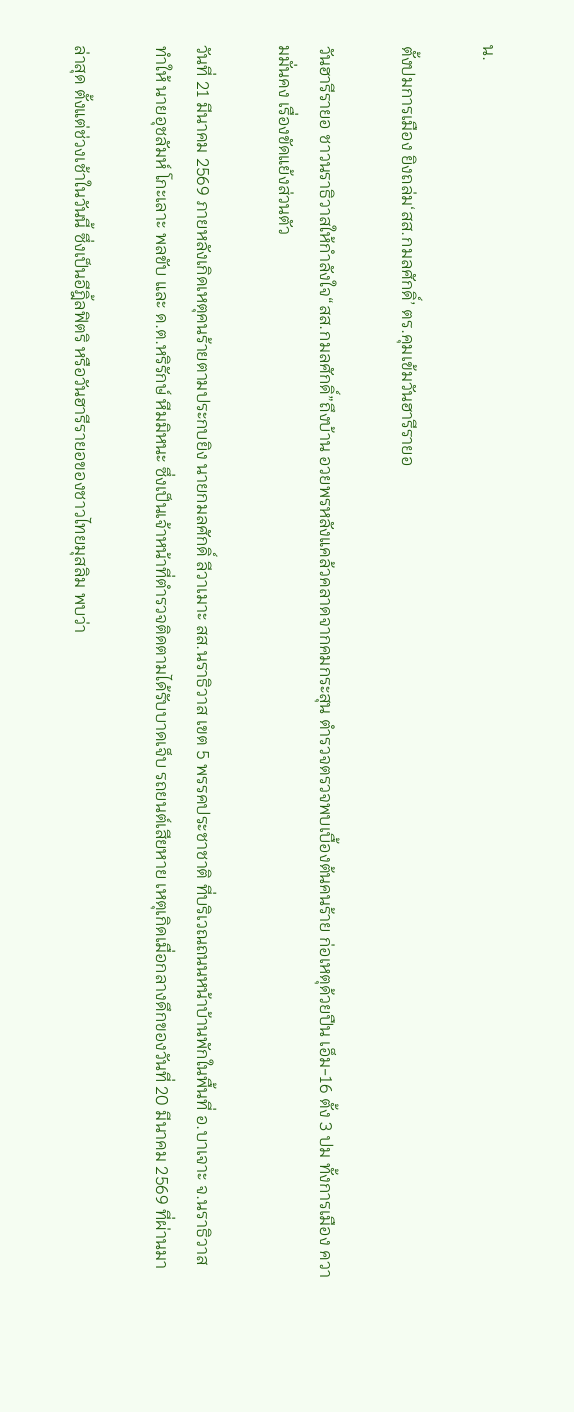น.

ตั้งปมการเมือง ยิงถล่ม‘สส.กมลศักดิ์’ ตร.คุมเข้มวันฮารีรายอ

วันฮารีรายอ ชาวนราธิวาสให้กำลังใจ“สส.กมลศักดิ์”ถึงบ้าน อวยพรหลังแคล้วคลาดจากคมกระสุน ตำรวจตรวจพบเบื้องต้นคนร้าย ก่อเหตุด้วยปืน เอ็ม-16 ตั้ง 3 ปม ทั้งการเมือง ความมั่นคง เรื่องขัดแย้งส่วนตัว

วันที่ 21 มีนาคม 2569 ภายหลังเกิดเหตุคนร้ายตามประกบยิง นายกมลศักดิ์ ลีวาเมาะ สส.นราธิวาส เขต 5 พรรคประชาชาติ ที่บริเวณถนนหน้าบ้านพักในพื้นที่ อ.บาเจาะ จ.นราธิวาส ทำให้ นายอุชลัมห์ โกะเลาะ พลขับ และ ด.ต.หริรักษ์ หีมมิหนะ ซึ่งเป็นเจ้าหน้าที่ตำรวจติดตามได้รับบาดเจ็บ รถยนต์เสียหาย เหตุเกิดเมื่อกลางดึกของวันที่ 20 มีนาคม 2569 ที่ผ่านมา

ล่าสุด ตั้งแต่ช่วงเช้าในวันนี้ ซึ่งเป็นอีฎิ้ลฟิตริ หรือวันฮารีรายอของชาวไทยมุสลิม พบว่า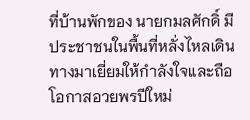ที่บ้านพักของ นายกมลศักดิ์ มีประชาชนในพื้นที่หลั่งไหลเดินทางมาเยี่ยมให้กำลังใจและถือโอกาสอวยพรปีใหม่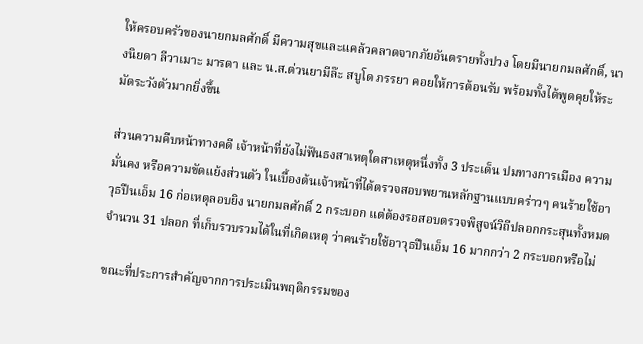ให้ครอบครัวของนายกมลศักดิ์ มีความสุขและแคล้วคลาดจากภัยอันตรายทั้งปวง โดยมีนายกมลศักดิ์, นางนิยดา ลีวาเมาะ มารดา และ น.ส.ต่วนยามีล๊ะ สบูโด ภรรยา คอยให้การต้อนรับ พร้อมทั้งได้พูดคุยให้ระมัดระวังตัวมากยิ่งขึ้น

ส่วนความคืบหน้าทางคดี เจ้าหน้าที่ยังไม่ฟันธงสาเหตุใดสาเหตุหนึ่งทั้ง 3 ประเด็น ปมทางการเมือง ความมั่นคง หรือความขัดแย้งส่วนตัว ในเบื้องต้นเจ้าหน้าที่ได้ตรวจสอบพยานหลักฐานแบบคร่าวๆ คนร้ายใช้อาวุธปืนเอ็ม 16 ก่อเหตุลอบยิง นายกมลศักดิ์ 2 กระบอก แต่ต้องรอสอบตรวจพิสูจน์วิถีปลอกกระสุนทั้งหมดจำนวน 31 ปลอก ที่เก็บรวบรวมได้ในที่เกิดเหตุ ว่าคนร้ายใช้อาวุธปืนเอ็ม 16 มากกว่า 2 กระบอกหรือไม่

ขณะที่ประการสำคัญจากการประเมินพฤติกรรมของ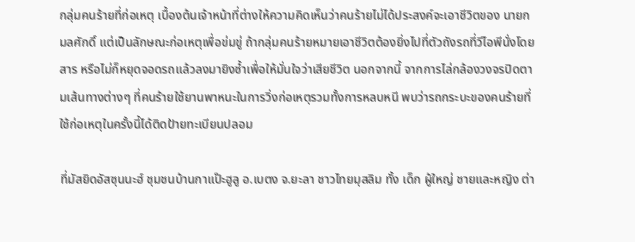กลุ่มคนร้ายที่ก่อเหตุ เบื้องต้นเจ้าหน้าที่ต่างให้ความคิดเห็นว่าคนร้ายไม่ได้ประสงค์จะเอาชีวิตของ นายกมลศักดิ์ แต่เป็นลักษณะก่อเหตุเพื่อข่มขู่ ถ้ากลุ่มคนร้ายหมายเอาชีวิตต้องยิ่งไปที่ตัวถังรถที่วีไอพีนั่งโดยสาร หรือไม่ก็หยุดจอดรถแล้วลงมายิงซ้ำเพื่อให้มั่นใจว่าเสียชีวิต นอกจากนี้ จากการไล่กล้องวงจรปิดตามเส้นทางต่างๆ ที่คนร้ายใช้ยานพาหนะในการวิ่งก่อเหตุรวมทั้งการหลบหนี พบว่ารถกระบะของคนร้ายที่ใช้ก่อเหตุในครั้งนี้ได้ติดป้ายทะเบียนปลอม

ที่มัสยิดอัสซุนนะฮ์ ชุมชนบ้านกาแป๊ะฮูลู อ.เบตง จ.ยะลา ชาวไทยมุสลิม ทั้ง เด็ก ผู้ใหญ่ ชายและหญิง ต่า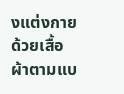งแต่งกายด้วยเสื้อผ้าตามแบ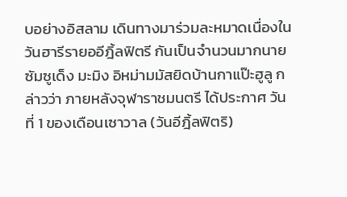บอย่างอิสลาม เดินทางมาร่วมละหมาดเนื่องในวันฮารีรายออีฎิ้ลฟิตรี กันเป็นจำนวนมากนายซัมซูเด็ง มะมิง อิหม่ามมัสยิดบ้านกาแป๊ะฮูลู กล่าวว่า ภายหลังจุฬาราชมนตรี ได้ประกาศ วันที่ 1 ของเดือนเซาวาล (วันอีฎิ้ลฟิตริ)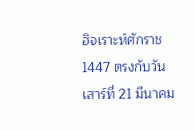ฮิจเราะห์ศักราช 1447 ตรงกับวันเสาร์ที่ 21 มีนาคม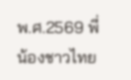พ.ศ.2569 พี่น้องชาวไทย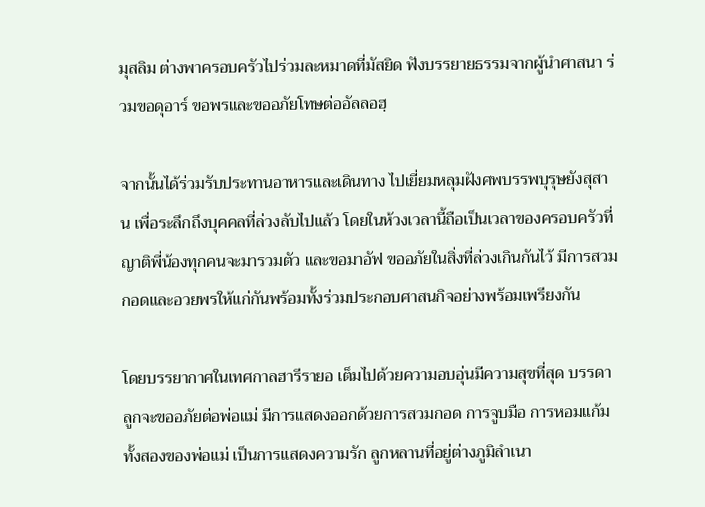มุสลิม ต่างพาครอบครัวไปร่วมละหมาดที่มัสยิด ฟังบรรยายธรรมจากผู้นำศาสนา ร่วมขอดุอาร์ ขอพรและขออภัยโทษต่ออัลลอฮฺ

จากนั้นได้ร่วมรับประทานอาหารและเดินทาง ไปเยี่ยมหลุมฝังศพบรรพบุรุษยังสุสาน เพื่อระลึกถึงบุคคลที่ล่วงลับไปแล้ว โดยในห้วงเวลานี้ถือเป็นเวลาของครอบครัวที่ญาติพี่น้องทุกคนจะมารวมตัว และขอมาอัฟ ขออภัยในสิ่งที่ล่วงเกินกันไว้ มีการสวมกอดและอวยพรให้แก่กันพร้อมทั้งร่วมประกอบศาสนกิจอย่างพร้อมเพรียงกัน

โดยบรรยากาศในเทศกาลฮารีรายอ เต็มไปด้วยความอบอุ่นมีความสุขที่สุด บรรดาลูกจะขออภัยต่อพ่อแม่ มีการแสดงออกด้วยการสวมกอด การจูบมือ การหอมแก้มทั้งสองของพ่อแม่ เป็นการแสดงความรัก ลูกหลานที่อยู่ต่างภูมิลำเนา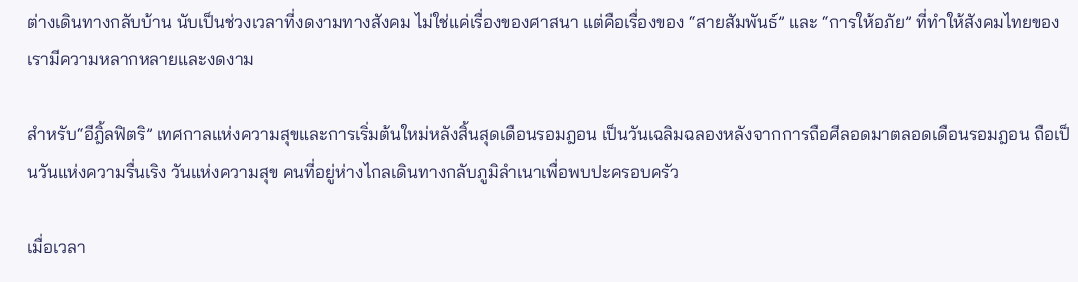ต่างเดินทางกลับบ้าน นับเป็นช่วงเวลาที่งดงามทางสังคม ไม่ใช่แค่เรื่องของศาสนา แต่คือเรื่องของ “สายสัมพันธ์” และ “การให้อภัย” ที่ทำให้สังคมไทยของเรามีความหลากหลายและงดงาม

สำหรับ“อีฎิ้ลฟิตริ” เทศกาลแห่งความสุขและการเริ่มต้นใหม่หลังสิ้นสุดเดือนรอมฎอน เป็นวันเฉลิมฉลองหลังจากการถือศีลอดมาตลอดเดือนรอมฎอน ถือเป็นวันแห่งความรื่นเริง วันแห่งความสุข คนที่อยู่ห่างไกลเดินทางกลับภูมิลำเนาเพื่อพบปะครอบครัว

เมื่อเวลา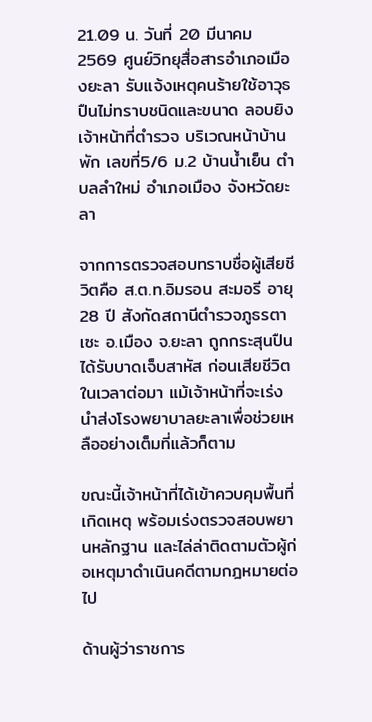21.09 น. วันที่ 20 มีนาคม 2569 ศูนย์วิทยุสื่อสารอำเภอเมืองยะลา รับแจ้งเหตุคนร้ายใช้อาวุธปืนไม่ทราบชนิดและขนาด ลอบยิงเจ้าหน้าที่ตำรวจ บริเวณหน้าบ้านพัก เลขที่5/6 ม.2 บ้านน้ำเย็น ตำบลลำใหม่ อำเภอเมือง จังหวัดยะลา

จากการตรวจสอบทราบชื่อผู้เสียชีวิตคือ ส.ต.ท.อิมรอน สะมอรี อายุ 28 ปี สังกัดสถานีตำรวจภูธรตาเซะ อ.เมือง จ.ยะลา ถูกกระสุนปืนได้รับบาดเจ็บสาหัส ก่อนเสียชีวิตในเวลาต่อมา แม้เจ้าหน้าที่จะเร่งนำส่งโรงพยาบาลยะลาเพื่อช่วยเหลืออย่างเต็มที่แล้วก็ตาม

ขณะนี้เจ้าหน้าที่ได้เข้าควบคุมพื้นที่เกิดเหตุ พร้อมเร่งตรวจสอบพยานหลักฐาน และไล่ล่าติดตามตัวผู้ก่อเหตุมาดำเนินคดีตามกฎหมายต่อไป

ด้านผู้ว่าราชการ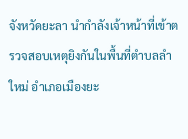จังหวัดยะลา นำกำลังเจ้าหน้าที่เข้าตรวจสอบเหตุยิงกันในพื้นที่ตำบลลำใหม่ อำเภอเมืองยะ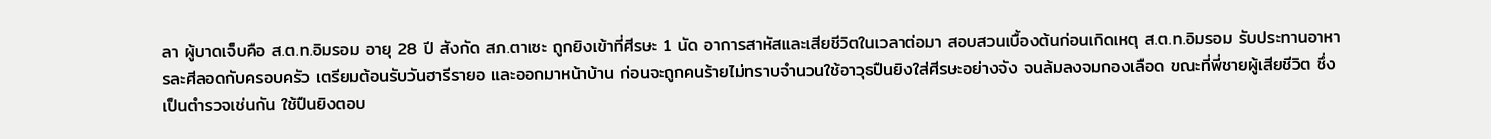ลา ผู้บาดเจ็บคือ ส.ต.ท.อิมรอม อายุ 28 ปี สังกัด สภ.ตาเซะ ถูกยิงเข้าที่ศีรษะ 1 นัด อาการสาหัสและเสียชีวิตในเวลาต่อมา สอบสวนเบื้องต้นก่อนเกิดเหตุ ส.ต.ท.อิมรอม รับประทานอาหารละศีลอดกับครอบครัว เตรียมต้อนรับวันฮารีรายอ และออกมาหน้าบ้าน ก่อนจะถูกคนร้ายไม่ทราบจำนวนใช้อาวุธปืนยิงใส่ศีรษะอย่างจัง จนล้มลงจมกองเลือด ขณะที่พี่ชายผู้เสียชีวิต ซึ่งเป็นตำรวจเช่นกัน ใช้ปืนยิงตอบ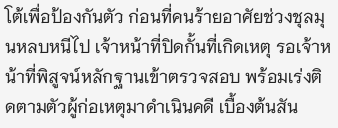โต้เพื่อป้องกันตัว ก่อนที่คนร้ายอาศัยช่วงชุลมุนหลบหนีไป เจ้าหน้าที่ปิดกั้นที่เกิดเหตุ รอเจ้าหน้าที่พิสูจน์หลักฐานเข้าตรวจสอบ พร้อมเร่งติดตามตัวผู้ก่อเหตุมาดำเนินคดี เบื้องต้นสัน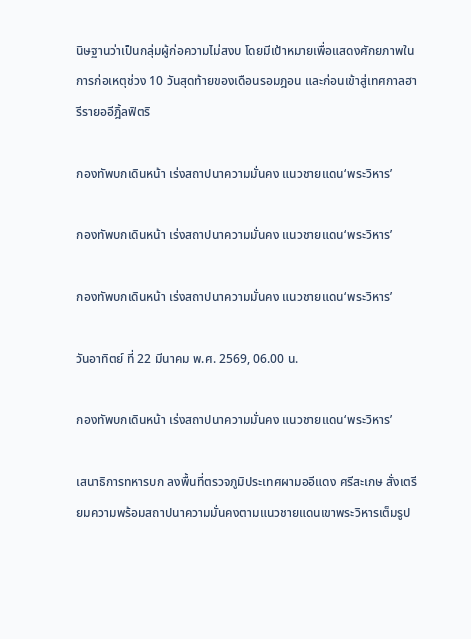นิษฐานว่าเป็นกลุ่มผู้ก่อความไม่สงบ โดยมีเป้าหมายเพื่อแสดงศักยภาพในการก่อเหตุช่วง 10 วันสุดท้ายของเดือนรอมฎอน และก่อนเข้าสู่เทศกาลฮารีรายออีฎิ้ลฟิตริ

กองทัพบกเดินหน้า เร่งสถาปนาความมั่นคง แนวชายแดน‘พระวิหาร’

กองทัพบกเดินหน้า เร่งสถาปนาความมั่นคง แนวชายแดน‘พระวิหาร’

กองทัพบกเดินหน้า เร่งสถาปนาความมั่นคง แนวชายแดน‘พระวิหาร’

วันอาทิตย์ ที่ 22 มีนาคม พ.ศ. 2569, 06.00 น.

กองทัพบกเดินหน้า เร่งสถาปนาความมั่นคง แนวชายแดน‘พระวิหาร’

เสนาธิการทหารบก ลงพื้นที่ตรวจภูมิประเทศผามออีแดง ศรีสะเกษ สั่งเตรียมความพร้อมสถาปนาความมั่นคงตามแนวชายแดนเขาพระวิหารเต็มรูป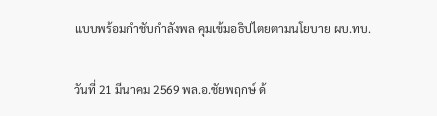แบบพร้อมกำชับกำลังพล คุมเข้มอธิปไตยตามนโยบาย ผบ.ทบ.

วันที่ 21 มีนาคม 2569 พล.อ.ชัยพฤกษ์ ด้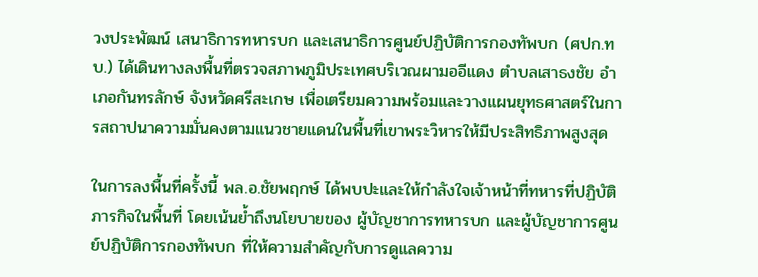วงประพัฒน์ เสนาธิการทหารบก และเสนาธิการศูนย์ปฏิบัติการกองทัพบก (ศปก.ทบ.) ได้เดินทางลงพื้นที่ตรวจสภาพภูมิประเทศบริเวณผามออีแดง ตำบลเสาธงชัย อำเภอกันทรลักษ์ จังหวัดศรีสะเกษ เพื่อเตรียมความพร้อมและวางแผนยุทธศาสตร์ในการสถาปนาความมั่นคงตามแนวชายแดนในพื้นที่เขาพระวิหารให้มีประสิทธิภาพสูงสุด

ในการลงพื้นที่ครั้งนี้ พล.อ.ชัยพฤกษ์ ได้พบปะและให้กำลังใจเจ้าหน้าที่ทหารที่ปฏิบัติภารกิจในพื้นที่ โดยเน้นย้ำถึงนโยบายของ ผู้บัญชาการทหารบก และผู้บัญชาการศูนย์ปฏิบัติการกองทัพบก ที่ให้ความสำคัญกับการดูแลความ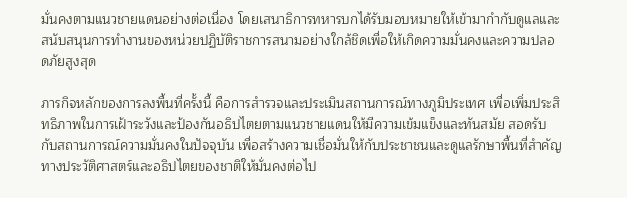มั่นคงตามแนวชายแดนอย่างต่อเนื่อง โดยเสนาธิการทหารบกได้รับมอบหมายให้เข้ามากำกับดูแลและสนับสนุนการทำงานของหน่วยปฏิบัติราชการสนามอย่างใกล้ชิดเพื่อให้เกิดความมั่นคงและความปลอดภัยสูงสุด

ภารกิจหลักของการลงพื้นที่ครั้งนี้ คือการสำรวจและประเมินสถานการณ์ทางภูมิประเทศ เพื่อเพิ่มประสิทธิภาพในการเฝ้าระวังและป้องกันอธิปไตยตามแนวชายแดนให้มีความเข้มแข็งและทันสมัย สอดรับกับสถานการณ์ความมั่นคงในปัจจุบัน เพื่อสร้างความเชื่อมั่นให้กับประชาชนและดูแลรักษาพื้นที่สำคัญทางประวัติศาสตร์และอธิปไตยของชาติให้มั่นคงต่อไป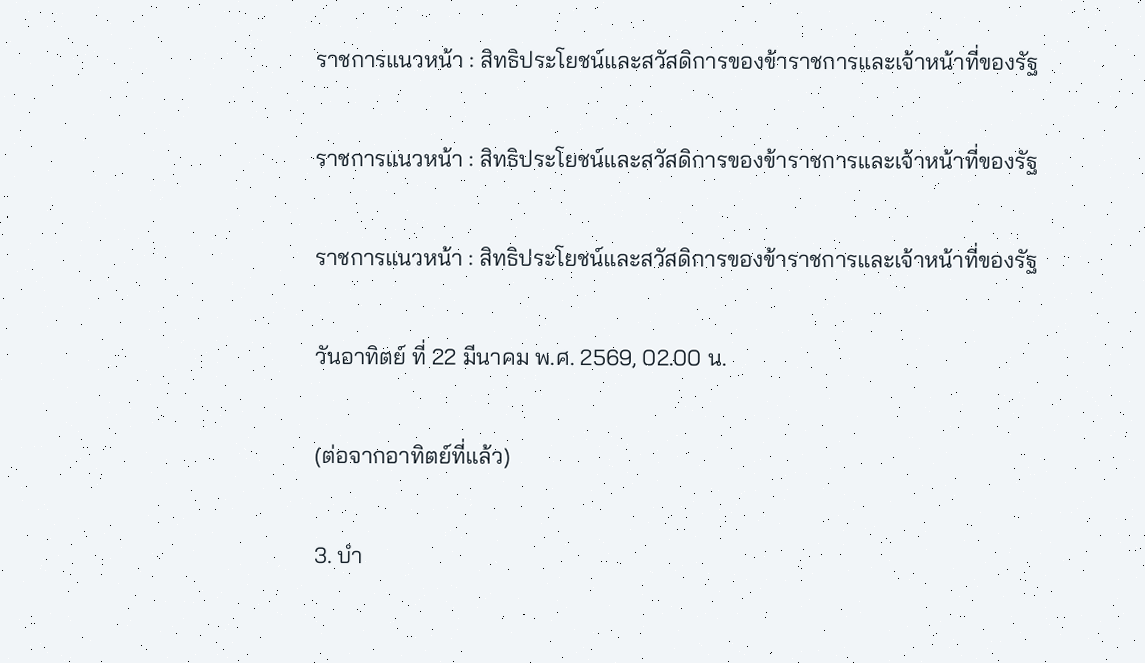ราชการแนวหน้า : สิทธิประโยชน์และสวัสดิการของข้าราชการและเจ้าหน้าที่ของรัฐ

ราชการแนวหน้า : สิทธิประโยชน์และสวัสดิการของข้าราชการและเจ้าหน้าที่ของรัฐ

ราชการแนวหน้า : สิทธิประโยชน์และสวัสดิการของข้าราชการและเจ้าหน้าที่ของรัฐ

วันอาทิตย์ ที่ 22 มีนาคม พ.ศ. 2569, 02.00 น.

(ต่อจากอาทิตย์ที่แล้ว)

3. บำ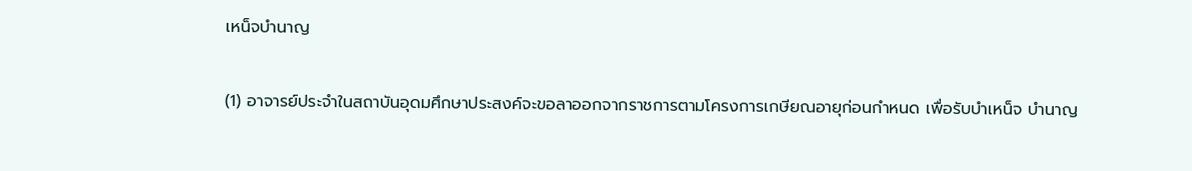เหน็จบำนาญ

(1) อาจารย์ประจำในสถาบันอุดมศึกษาประสงค์จะขอลาออกจากราชการตามโครงการเกษียณอายุก่อนกำหนด เพื่อรับบำเหน็จ บำนาญ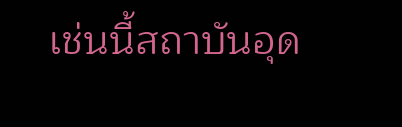เช่นนี้สถาบันอุด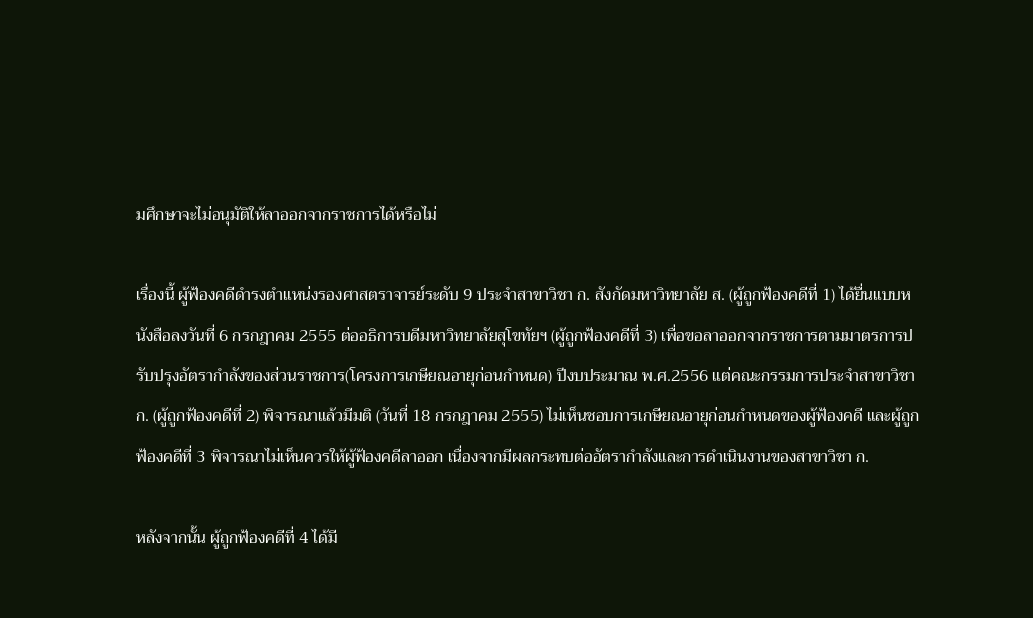มศึกษาจะไม่อนุมัติให้ลาออกจากราชการได้หรือไม่

เรื่องนี้ ผู้ฟ้องคดีดำรงตำแหน่งรองศาสตราจารย์ระดับ 9 ประจำสาขาวิชา ก. สังกัดมหาวิทยาลัย ส. (ผู้ถูกฟ้องคดีที่ 1) ได้ยื่นแบบหนังสือลงวันที่ 6 กรกฎาคม 2555 ต่ออธิการบดีมหาวิทยาลัยสุโขทัยฯ (ผู้ถูกฟ้องคดีที่ 3) เพื่อขอลาออกจากราชการตามมาตรการปรับปรุงอัตรากำลังของส่วนราชการ(โครงการเกษียณอายุก่อนกำหนด) ปีงบประมาณ พ.ศ.2556 แต่คณะกรรมการประจำสาขาวิชา ก. (ผู้ถูกฟ้องคดีที่ 2) พิจารณาแล้วมีมติ (วันที่ 18 กรกฎาคม 2555) ไม่เห็นชอบการเกษียณอายุก่อนกำหนดของผู้ฟ้องคดี และผู้ถูกฟ้องคดีที่ 3 พิจารณาไม่เห็นควรให้ผู้ฟ้องคดีลาออก เนื่องจากมีผลกระทบต่ออัตรากำลังและการดำเนินงานของสาขาวิชา ก.

หลังจากนั้น ผู้ถูกฟ้องคดีที่ 4 ได้มี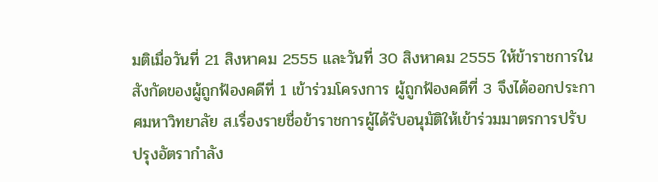มติเมื่อวันที่ 21 สิงหาคม 2555 และวันที่ 30 สิงหาคม 2555 ให้ข้าราชการในสังกัดของผู้ถูกฟ้องคดีที่ 1 เข้าร่วมโครงการ ผู้ถูกฟ้องคดีที่ 3 จึงได้ออกประกาศมหาวิทยาลัย ส.เรื่องรายชื่อข้าราชการผู้ได้รับอนุมัติให้เข้าร่วมมาตรการปรับปรุงอัตรากำลัง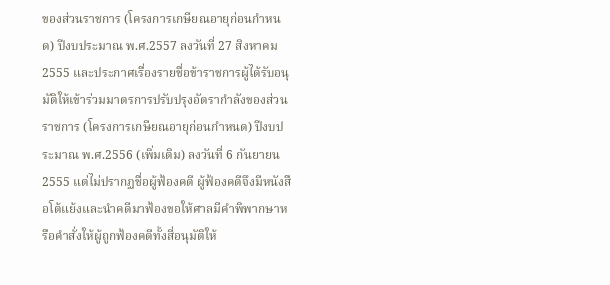ของส่วนราชการ (โครงการเกษียณอายุก่อนกำหนด) ปีงบประมาณ พ.ศ.2557 ลงวันที่ 27 สิงหาคม 2555 และประกาศเรื่องรายชื่อข้าราชการผู้ได้รับอนุมัติให้เข้าร่วมมาตรการปรับปรุงอัตรากำลังของส่วนราชการ (โครงการเกษียณอายุก่อนกำหนด) ปีงบประมาณ พ.ศ.2556 (เพิ่มเติม) ลงวันที่ 6 กันยายน 2555 แต่ไม่ปรากฏชื่อผู้ฟ้องคดี ผู้ฟ้องคดีจึงมีหนังสือโต้แย้งและนำคดีมาฟ้องขอให้ศาลมีคำพิพากษาหรือคำสั่งให้ผู้ถูกฟ้องคดีทั้งสี่อนุมัติให้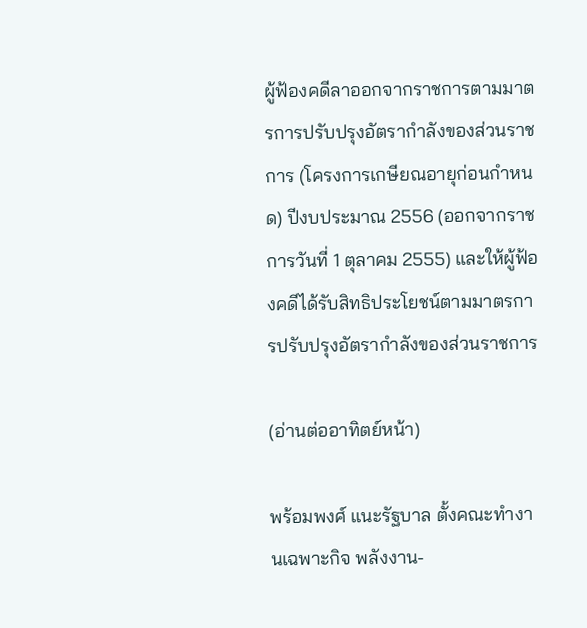ผู้ฟ้องคดีลาออกจากราชการตามมาตรการปรับปรุงอัตรากำลังของส่วนราชการ (โครงการเกษียณอายุก่อนกำหนด) ปีงบประมาณ 2556 (ออกจากราชการวันที่ 1 ตุลาคม 2555) และให้ผู้ฟ้องคดีได้รับสิทธิประโยชน์ตามมาตรการปรับปรุงอัตรากำลังของส่วนราชการ

(อ่านต่ออาทิตย์หน้า)

พร้อมพงศ์ แนะรัฐบาล ตั้งคณะทำงานเฉพาะกิจ พลังงาน-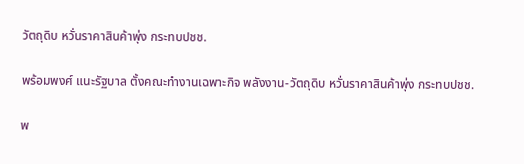วัตถุดิบ หวั่นราคาสินค้าพุ่ง กระทบปชช.

พร้อมพงศ์ แนะรัฐบาล ตั้งคณะทำงานเฉพาะกิจ พลังงาน-วัตถุดิบ หวั่นราคาสินค้าพุ่ง กระทบปชช.

พ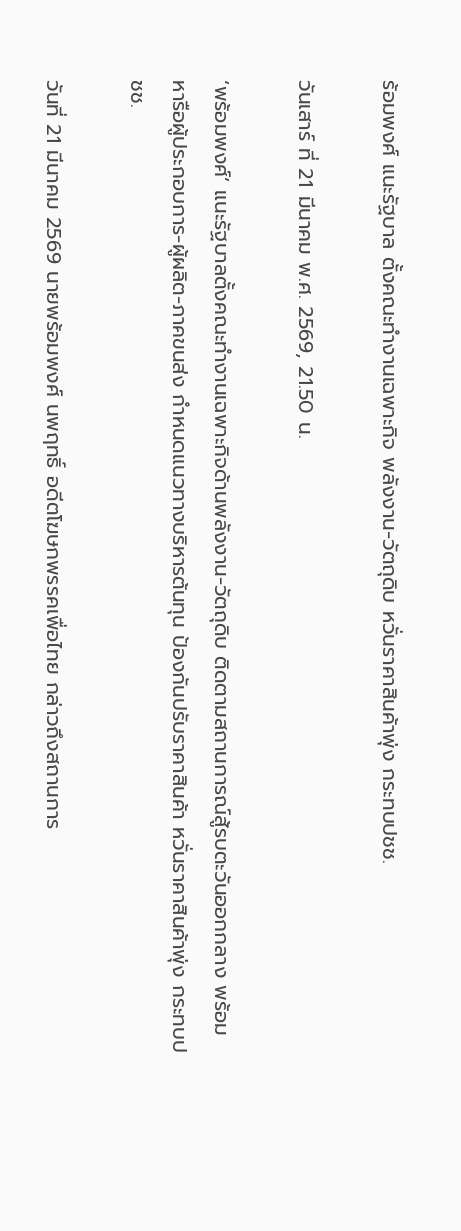ร้อมพงศ์ แนะรัฐบาล ตั้งคณะทำงานเฉพาะกิจ พลังงาน-วัตถุดิบ หวั่นราคาสินค้าพุ่ง กระทบปชช.

วันเสาร์ ที่ 21 มีนาคม พ.ศ. 2569, 21.50 น.

‘พร้อมพงศ์’ แนะรัฐบาลตั้งคณะทำงานเฉพาะกิจด้านพลังงาน-วัตถุดิบ ติดตามสถานการณ์สู้รบตะวันออกกลาง พร้อมหารือผู้ประกอบการ-ผู้ผลิต-ภาคขนส่ง กำหนดแนวทางบริหารต้นทุน ป้องกันปรับราคาสินค้า หวั่นราคาสินค้าพุ่ง กระทบปชช.

วันที่ 21 มีนาคม 2569 นายพร้อมพงศ์ นพฤทธิ์ อดีตโฆษกพรรคเพื่อไทย กล่าวถึงสถานการ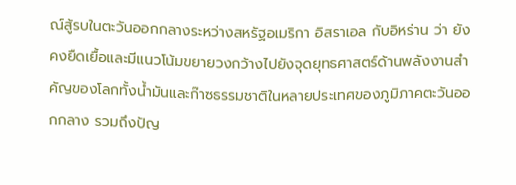ณ์สู้รบในตะวันออกกลางระหว่างสหรัฐอเมริกา อิสราเอล กับอิหร่าน ว่า ยังคงยืดเยื้อและมีแนวโน้มขยายวงกว้างไปยังจุดยุทธศาสตร์ด้านพลังงานสำคัญของโลกทั้งน้ำมันและก๊าซธรรมชาติในหลายประเทศของภูมิภาคตะวันออกกลาง รวมถึงปัญ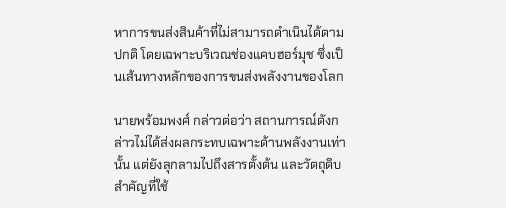หาการขนส่งสินค้าที่ไม่สามารถดำเนินได้ตามปกติ โดยเฉพาะบริเวณช่องแคบฮอร์มุช ซึ่งเป็นเส้นทางหลักของการขนส่งพลังงานของโลก

นายพร้อมพงศ์ กล่าวต่อว่า สถานการณ์ดังกล่าวไม่ได้ส่งผลกระทบเฉพาะด้านพลังงานเท่านั้น แต่ยังลุกลามไปถึงสารตั้งต้น และวัตถุดิบสำคัญที่ใช้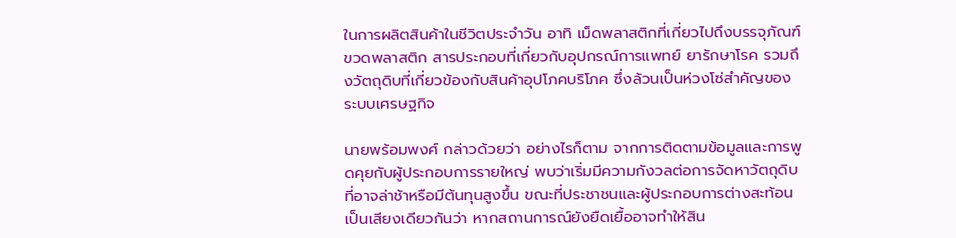ในการผลิตสินค้าในชีวิตประจำวัน อาทิ เม็ดพลาสติกที่เกี่ยวไปถึงบรรจุภัณฑ์ ขวดพลาสติก สารประกอบที่เกี่ยวกับอุปกรณ์การแพทย์ ยารักษาโรค รวมถึงวัตถุดิบที่เกี่ยวข้องกับสินค้าอุปโภคบริโภค ซึ่งล้วนเป็นห่วงโซ่สำคัญของระบบเศรษฐกิจ

นายพร้อมพงศ์ กล่าวด้วยว่า อย่างไรก็ตาม จากการติดตามข้อมูลและการพูดคุยกับผู้ประกอบการรายใหญ่ พบว่าเริ่มมีความกังวลต่อการจัดหาวัตถุดิบที่อาจล่าช้าหรือมีต้นทุนสูงขึ้น ขณะที่ประชาชนและผู้ประกอบการต่างสะท้อนเป็นเสียงเดียวกันว่า หากสถานการณ์ยังยืดเยื้ออาจทำให้สิน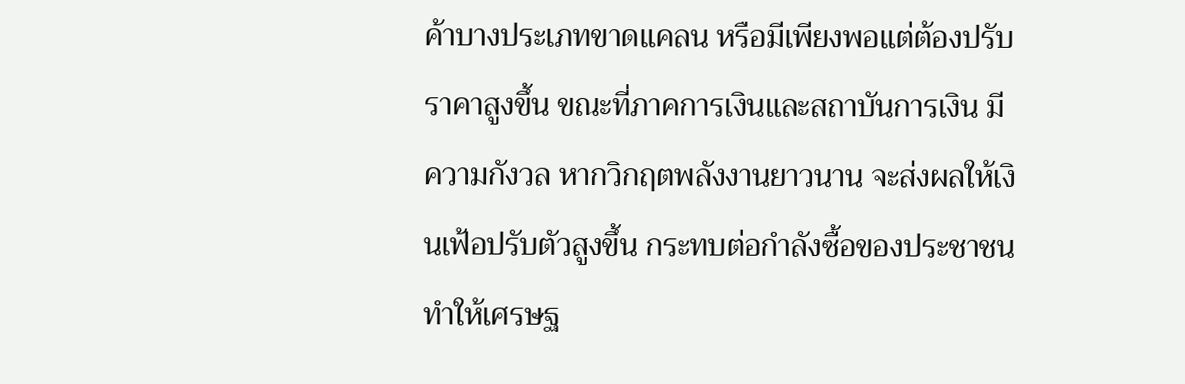ค้าบางประเภทขาดแคลน หรือมีเพียงพอแต่ต้องปรับราคาสูงขึ้น ขณะที่ภาคการเงินและสถาบันการเงิน มีความกังวล หากวิกฤตพลังงานยาวนาน จะส่งผลให้เงินเฟ้อปรับตัวสูงขึ้น กระทบต่อกำลังซื้อของประชาชน ทำให้เศรษฐ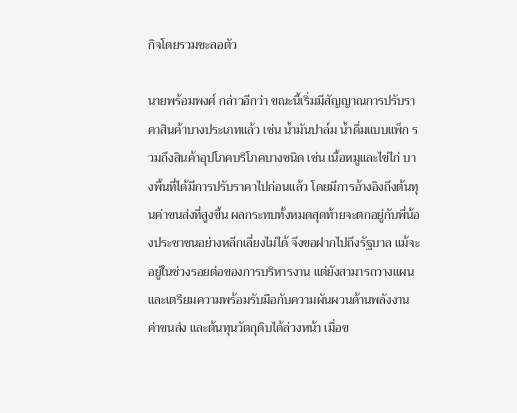กิจโดยรวมชะลอตัว

นายพร้อมพงศ์ กล่าวอีกว่า ขณะนี้เริ่มมีสัญญาณการปรับราคาสินค้าบางประเภทแล้ว เช่น น้ำมันปาล์ม น้ำดื่มแบบแพ็ก รวมถึงสินค้าอุปโภคบริโภคบางชนิด เช่น เนื้อหมูและไข่ไก่ บางพื้นที่ได้มีการปรับราคาไปก่อนแล้ว โดยมีการอ้างอิงถึงต้นทุนค่าขนส่งที่สูงขึ้น ผลกระทบทั้งหมดสุดท้ายจะตกอยู่กับพี่น้องประชาชนอย่างหลีกเลี่ยงไม่ได้ จึงขอฝากไปถึงรัฐบาล แม้จะอยู่ในช่วงรอยต่อของการบริหารงาน แต่ยังสามารถวางแผนและเตรียมความพร้อมรับมือกับความผันผวนด้านพลังงาน ค่าขนส่ง และต้นทุนวัตถุดิบได้ล่วงหน้า เมื่อข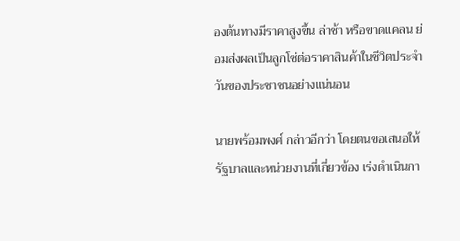องต้นทางมีราคาสูงขึ้น ล่าช้า หรือขาดแคลน ย่อมส่งผลเป็นลูกโซ่ต่อราคาสินค้าในชีวิตประจำวันของประชาชนอย่างแน่นอน

นายพร้อมพงศ์ กล่าวอีกว่า โดยตนขอเสนอให้รัฐบาลและหน่วยงานที่เกี่ยวข้อง เร่งดำเนินกา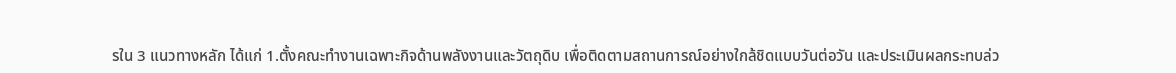รใน 3 แนวทางหลัก ได้แก่ 1.ตั้งคณะทำงานเฉพาะกิจด้านพลังงานและวัตถุดิบ เพื่อติดตามสถานการณ์อย่างใกล้ชิดแบบวันต่อวัน และประเมินผลกระทบล่ว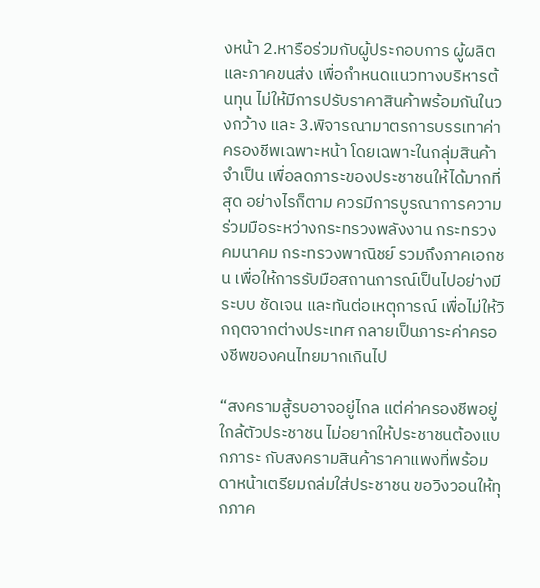งหน้า 2.หารือร่วมกับผู้ประกอบการ ผู้ผลิต และภาคขนส่ง เพื่อกำหนดแนวทางบริหารต้นทุน ไม่ให้มีการปรับราคาสินค้าพร้อมกันในวงกว้าง และ 3.พิจารณามาตรการบรรเทาค่าครองชีพเฉพาะหน้า โดยเฉพาะในกลุ่มสินค้าจำเป็น เพื่อลดภาระของประชาชนให้ได้มากที่สุด อย่างไรก็ตาม ควรมีการบูรณาการความร่วมมือระหว่างกระทรวงพลังงาน กระทรวงคมนาคม กระทรวงพาณิชย์ รวมถึงภาคเอกชน เพื่อให้การรับมือสถานการณ์เป็นไปอย่างมีระบบ ชัดเจน และทันต่อเหตุการณ์ เพื่อไม่ให้วิกฤตจากต่างประเทศ กลายเป็นภาระค่าครองชีพของคนไทยมากเกินไป

“สงครามสู้รบอาจอยู่ไกล แต่ค่าครองชีพอยู่ใกล้ตัวประชาชน ไม่อยากให้ประชาชนต้องแบกภาระ กับสงครามสินค้าราคาแพงที่พร้อมดาหน้าเตรียมถล่มใส่ประชาชน ขอวิงวอนให้ทุกภาค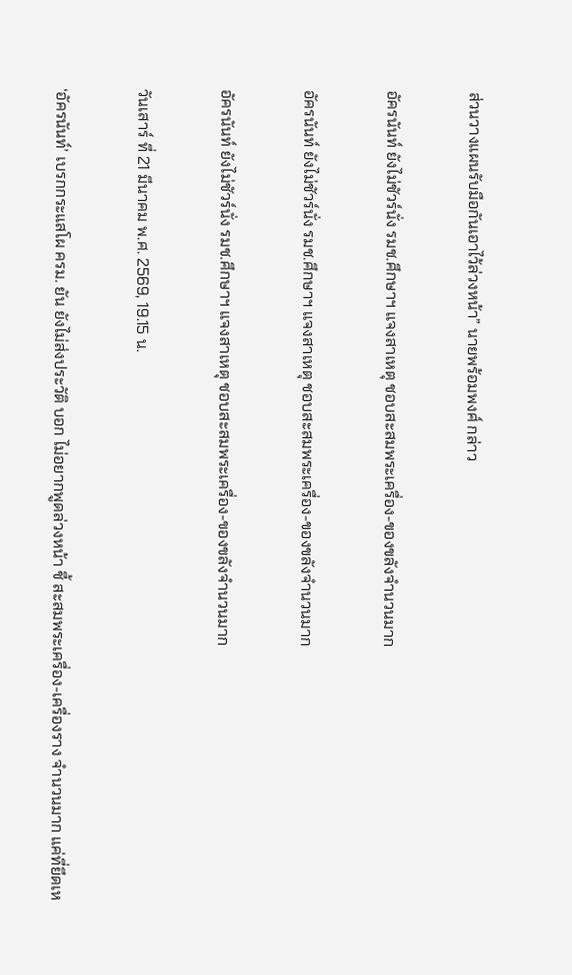ส่วนวางแผนรับมือกันเอาไว้ล่วงหน้า” นายพร้อมพงศ์ กล่าว

อัครนันท์ ยังไม่ชัวร์นั่ง รมช.ศึกษาฯ แจงสาเหตุ ชอบสะสมพระเครื่อง-ของขลังจำนวนมาก

อัครนันท์ ยังไม่ชัวร์นั่ง รมช.ศึกษาฯ แจงสาเหตุ ชอบสะสมพระเครื่อง-ของขลังจำนวนมาก

อัครนันท์ ยังไม่ชัวร์นั่ง รมช.ศึกษาฯ แจงสาเหตุ ชอบสะสมพระเครื่อง-ของขลังจำนวนมาก

วันเสาร์ ที่ 21 มีนาคม พ.ศ. 2569, 19.15 น.

‘อัครนันท์’ เบรกกระแสโผ ครม. ยัน ยังไม่ส่งประวัติ บอก ไม่อยากพูดล่วงหน้า ชี้ สะสมพระเครื่อง-เครื่องราง จำนวนมาก แค่ที่ยึดเห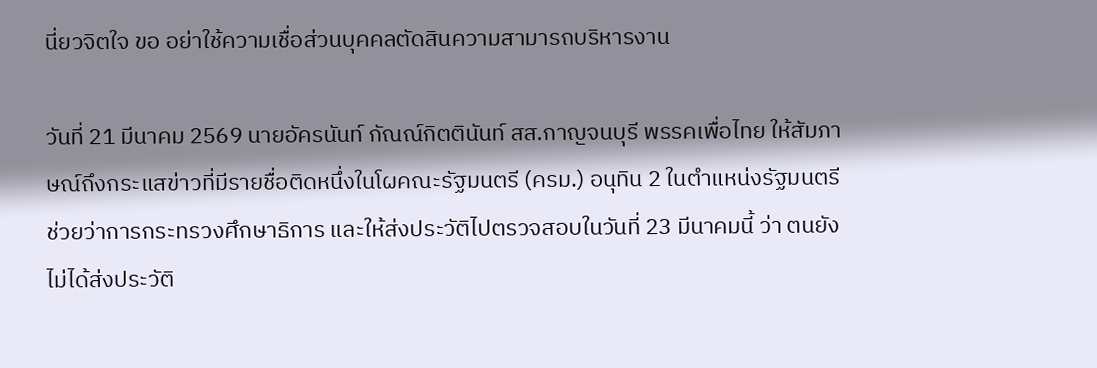นี่ยวจิตใจ ขอ อย่าใช้ความเชื่อส่วนบุคคลตัดสินความสามารถบริหารงาน

วันที่ 21 มีนาคม 2569 นายอัครนันท์ กัณณ์กิตตินันท์ สส.กาญจนบุรี พรรคเพื่อไทย ให้สัมภาษณ์ถึงกระแสข่าวที่มีรายชื่อติดหนึ่งในโผคณะรัฐมนตรี (ครม.) อนุทิน 2 ในตำแหน่งรัฐมนตรีช่วยว่าการกระทรวงศึกษาธิการ และให้ส่งประวัติไปตรวจสอบในวันที่ 23 มีนาคมนี้ ว่า ตนยังไม่ได้ส่งประวัติ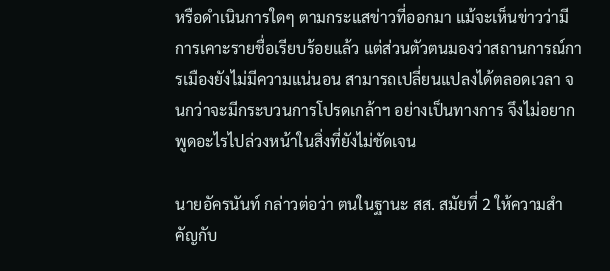หรือดำเนินการใดๆ ตามกระแสข่าวที่ออกมา แม้จะเห็นข่าวว่ามีการเคาะรายชื่อเรียบร้อยแล้ว แต่ส่วนตัวตนมองว่าสถานการณ์การเมืองยังไม่มีความแน่นอน สามารถเปลี่ยนแปลงได้ตลอดเวลา จนกว่าจะมีกระบวนการโปรดเกล้าฯ อย่างเป็นทางการ จึงไม่อยากพูดอะไรไปล่วงหน้าในสิ่งที่ยังไม่ชัดเจน

นายอัครนันท์ กล่าวต่อว่า ตนในฐานะ สส. สมัยที่ 2 ให้ความสำคัญกับ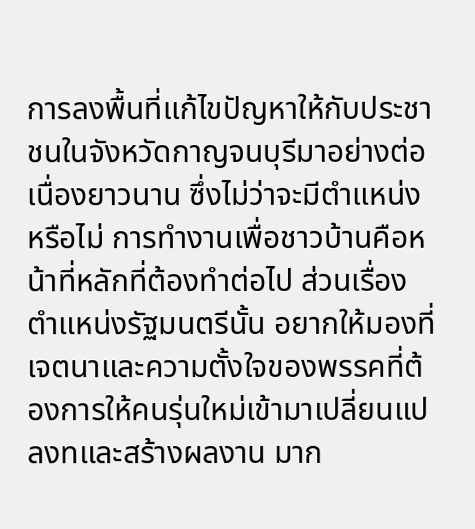การลงพื้นที่แก้ไขปัญหาให้กับประชาชนในจังหวัดกาญจนบุรีมาอย่างต่อเนื่องยาวนาน ซึ่งไม่ว่าจะมีตำแหน่งหรือไม่ การทำงานเพื่อชาวบ้านคือหน้าที่หลักที่ต้องทำต่อไป ส่วนเรื่องตำแหน่งรัฐมนตรีนั้น อยากให้มองที่เจตนาและความตั้งใจของพรรคที่ต้องการให้คนรุ่นใหม่เข้ามาเปลี่ยนแปลงทและสร้างผลงาน มาก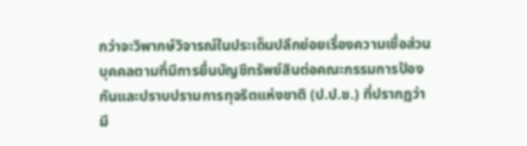กว่าจะวิพากษ์วิจารณ์ในประเด็นปลีกย่อยเรื่องความเชื่อส่วนบุคคลตามที่มีการยื่นบัญชีทรัพย์สินต่อคณะกรรมการป้องกันและปราบปรามการทุจริตแห่งชาติ (ป.ป.ช.) ที่ปรากฏว่ามี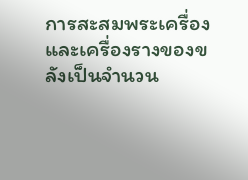การสะสมพระเครื่องและเครื่องรางของขลังเป็นจำนวน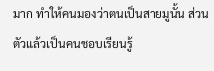มาก ทำให้คนมองว่าตนเป็นสายมูนั้น ส่วนตัวแล้วเป็นคนชอบเรียนรู้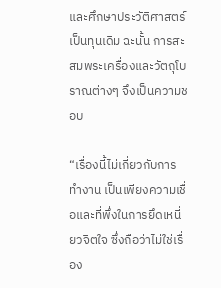และศึกษาประวัติศาสตร์เป็นทุนเดิม ฉะนั้น การสะสมพระเครื่องและวัตถุโบราณต่างๆ จึงเป็นความชอบ

“เรื่องนี้ไม่เกี่ยวกับการทำงาน เป็นเพียงความเชื่อและที่พึ่งในการยึดเหนี่ยวจิตใจ ซึ่งถือว่าไม่ใช่เรื่อง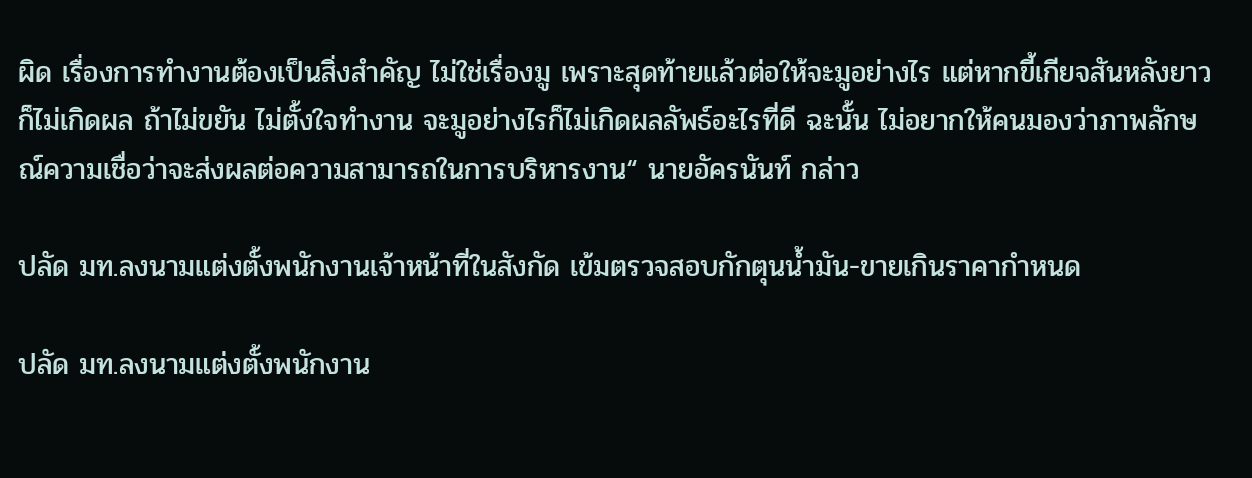ผิด เรื่องการทำงานต้องเป็นสิ่งสำคัญ ไม่ใช่เรื่องมู เพราะสุดท้ายแล้วต่อให้จะมูอย่างไร แต่หากขี้เกียจสันหลังยาวก็ไม่เกิดผล ถ้าไม่ขยัน ไม่ตั้งใจทำงาน จะมูอย่างไรก็ไม่เกิดผลลัพธ์อะไรที่ดี ฉะนั้น ไม่อยากให้คนมองว่าภาพลักษณ์ความเชื่อว่าจะส่งผลต่อความสามารถในการบริหารงาน“ นายอัครนันท์ กล่าว

ปลัด มท.ลงนามแต่งตั้งพนักงานเจ้าหน้าที่ในสังกัด เข้มตรวจสอบกักตุนน้ำมัน-ขายเกินราคากำหนด

ปลัด มท.ลงนามแต่งตั้งพนักงาน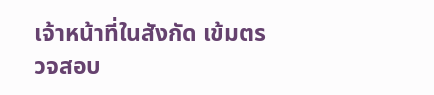เจ้าหน้าที่ในสังกัด เข้มตรวจสอบ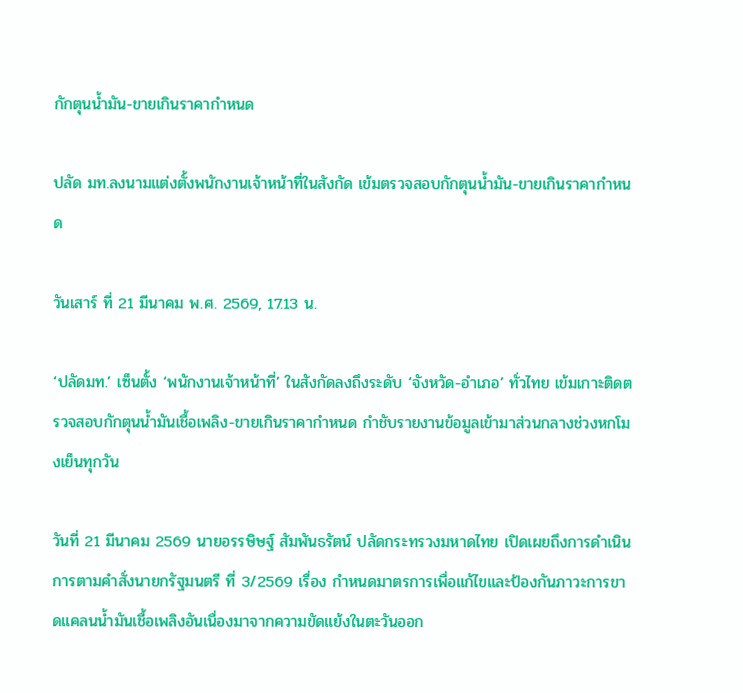กักตุนน้ำมัน-ขายเกินราคากำหนด

ปลัด มท.ลงนามแต่งตั้งพนักงานเจ้าหน้าที่ในสังกัด เข้มตรวจสอบกักตุนน้ำมัน-ขายเกินราคากำหนด

วันเสาร์ ที่ 21 มีนาคม พ.ศ. 2569, 17.13 น.

‘ปลัดมท.’ เซ็นตั้ง ‘พนักงานเจ้าหน้าที่’ ในสังกัดลงถึงระดับ ‘จังหวัด-อำเภอ’ ทั่วไทย เข้มเกาะติดตรวจสอบกักตุนน้ำมันเชื้อเพลิง-ขายเกินราคากำหนด กำชับรายงานข้อมูลเข้ามาส่วนกลางช่วงหกโมงเย็นทุกวัน

วันที่ 21 มีนาคม 2569 นายอรรษิษฐ์ สัมพันธรัตน์ ปลัดกระทรวงมหาดไทย เปิดเผยถึงการดำเนินการตามคำสั่งนายกรัฐมนตรี ที่ 3/2569 เรื่อง กำหนดมาตรการเพื่อแก้ไขและป้องกันภาวะการขาดแคลนน้ำมันเชื้อเพลิงอันเนื่องมาจากความขัดแย้งในตะวันออก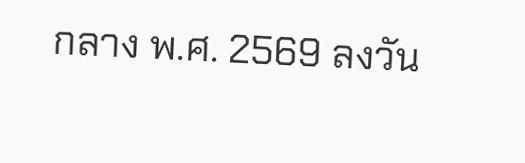กลาง พ.ศ. 2569 ลงวัน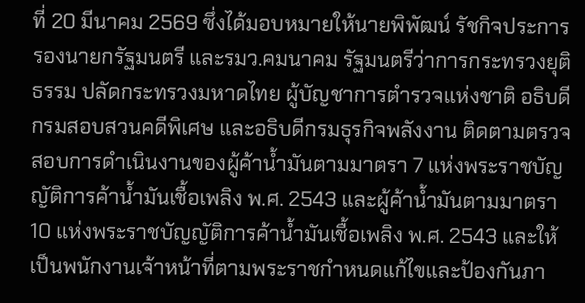ที่ 20 มีนาคม 2569 ซึ่งได้มอบหมายให้นายพิพัฒน์ รัชกิจประการ รองนายกรัฐมนตรี และรมว.คมนาคม รัฐมนตรีว่าการกระทรวงยุติธรรม ปลัดกระทรวงมหาดไทย ผู้บัญชาการตำรวจแห่งชาติ อธิบดีกรมสอบสวนคดีพิเศษ และอธิบดีกรมธุรกิจพลังงาน ติดตามตรวจสอบการดำเนินงานของผู้ค้าน้ำมันตามมาตรา 7 แห่งพระราชบัญญัติการค้าน้ำมันเชื้อเพลิง พ.ศ. 2543 และผู้ค้าน้ำมันตามมาตรา 10 แห่งพระราชบัญญัติการค้าน้ำมันเชื้อเพลิง พ.ศ. 2543 และให้เป็นพนักงานเจ้าหน้าที่ตามพระราชกำหนดแก้ไขและป้องกันภา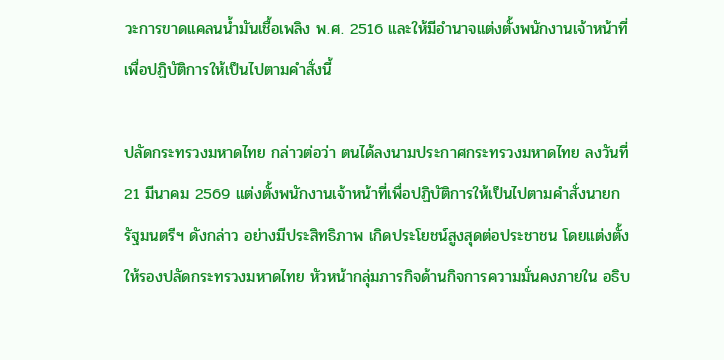วะการขาดแคลนน้ำมันเชื้อเพลิง พ.ศ. 2516 และให้มีอำนาจแต่งตั้งพนักงานเจ้าหน้าที่เพื่อปฏิบัติการให้เป็นไปตามคำสั่งนี้

ปลัดกระทรวงมหาดไทย กล่าวต่อว่า ตนได้ลงนามประกาศกระทรวงมหาดไทย ลงวันที่ 21 มีนาคม 2569 แต่งตั้งพนักงานเจ้าหน้าที่เพื่อปฏิบัติการให้เป็นไปตามคำสั่งนายกรัฐมนตรีฯ ดังกล่าว อย่างมีประสิทธิภาพ เกิดประโยชน์สูงสุดต่อประชาชน โดยแต่งตั้งให้รองปลัดกระทรวงมหาดไทย หัวหน้ากลุ่มภารกิจด้านกิจการความมั่นคงภายใน อธิบ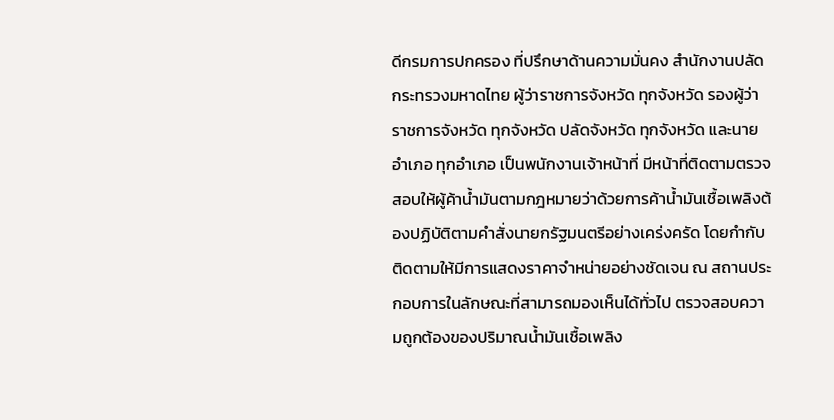ดีกรมการปกครอง ที่ปรึกษาด้านความมั่นคง สำนักงานปลัดกระทรวงมหาดไทย ผู้ว่าราชการจังหวัด ทุกจังหวัด รองผู้ว่าราชการจังหวัด ทุกจังหวัด ปลัดจังหวัด ทุกจังหวัด และนายอำเภอ ทุกอำเภอ เป็นพนักงานเจ้าหน้าที่ มีหน้าที่ติดตามตรวจสอบให้ผู้ค้าน้ำมันตามกฎหมายว่าด้วยการค้าน้ำมันเชื้อเพลิงต้องปฏิบัติตามคำสั่งนายกรัฐมนตรีอย่างเคร่งครัด โดยกำกับติดตามให้มีการแสดงราคาจำหน่ายอย่างชัดเจน ณ สถานประกอบการในลักษณะที่สามารถมองเห็นได้ทั่วไป ตรวจสอบความถูกต้องของปริมาณน้ำมันเชื้อเพลิง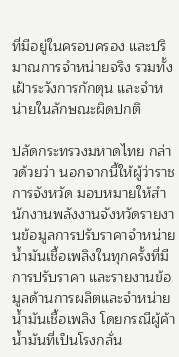ที่มีอยู่ในครอบครอง และปริมาณการจำหน่ายจริง รวมทั้งเฝ้าระวังการกักตุน และจำหน่ายในลักษณะผิดปกติ

ปลัดกระทรวงมหาดไทย กล่าวด้วยว่า นอกจากนี้ให้ผู้ว่าราชการจังหวัด มอบหมายให้สำนักงานพลังงานจังหวัดรายงานข้อมูลการปรับราคาจำหน่ายน้ำมันเชื้อเพลิงในทุกครั้งที่มีการปรับราคา และรายงานข้อมูลด้านการผลิตและจำหน่ายน้ำมันเชื้อเพลิง โดยกรณีผู้ค้าน้ำมันที่เป็นโรงกลั่น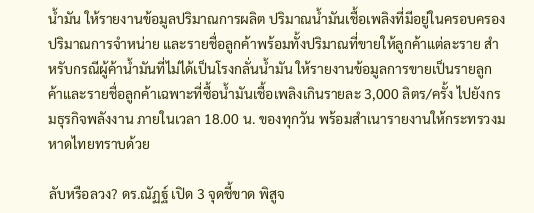น้ำมัน ให้รายงานข้อมูลปริมาณการผลิต ปริมาณน้ำมันเชื้อเพลิงที่มีอยู่ในครอบครอง ปริมาณการจำหน่าย และรายชื่อลูกค้าพร้อมทั้งปริมาณที่ขายให้ลูกค้าแต่ละราย สำหรับกรณีผู้ค้าน้ำมันที่ไม่ได้เป็นโรงกลั่นน้ำมัน ให้รายงานข้อมูลการขายเป็นรายลูกค้าและรายชื่อลูกค้าเฉพาะที่ซื้อน้ำมันเชื้อเพลิงเกินรายละ 3,000 ลิตร/ครั้ง ไปยังกรมธุรกิจพลังงาน ภายในเวลา 18.00 น. ของทุกวัน พร้อมสำเนารายงานให้กระทรวงมหาดไทยทราบด้วย

ลับหรือลวง? ดร.ณัฏฐ์ เปิด 3 จุดชี้ขาด พิสูจ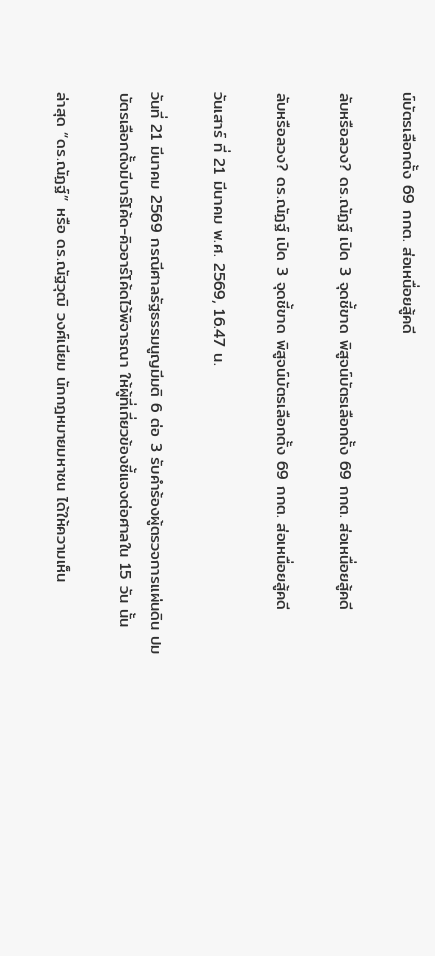น์บัตรเลือกตั้ง 69 กกต. ส่อเหนื่อยสู้คดี

ลับหรือลวง? ดร.ณัฏฐ์ เปิด 3 จุดชี้ขาด พิสูจน์บัตรเลือกตั้ง 69 กกต. ส่อเหนื่อยสู้คดี

ลับหรือลวง? ดร.ณัฏฐ์ เปิด 3 จุดชี้ขาด พิสูจน์บัตรเลือกตั้ง 69 กกต. ส่อเหนื่อยสู้คดี

วันเสาร์ ที่ 21 มีนาคม พ.ศ. 2569, 16.47 น.

วันที่ 21 มีนาคม 2569 กรณีศาลรัฐธรรมนูญมีมติ 6 ต่อ 3 รับคำร้องผู้ตรวจการแผ่นดิน ปมบัตรเลือกตั้งมีบาร์โค้ด-คิวอาร์โค้ดไว้พิจารณา ให้ผู้ที่เกี่ยวข้องชี้แจงต่อศาลใน 15 วัน นั้น

ล่าสุด “ดร.ณัฏฐ์” หรือ ดร.ณัฐวุฒิ วงศ์เนียม นักกฎหมายมหาชน ได้ให้ความเห็น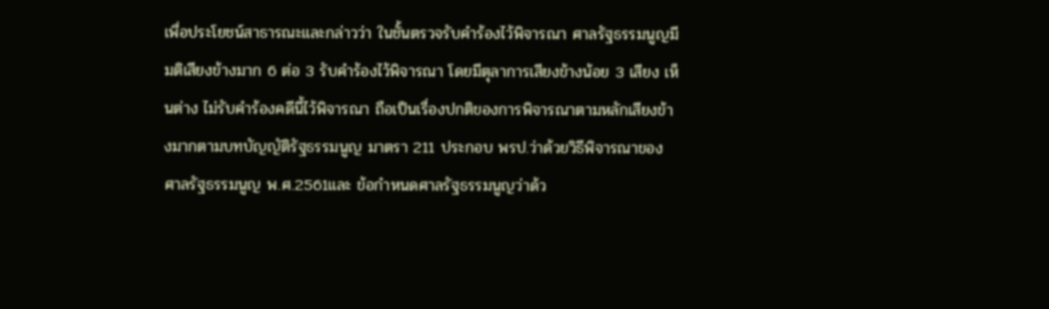เพื่อประโยชน์สาธารณะและกล่าวว่า ในชั้นตรวจรับคำร้องไว้พิจารณา ศาลรัฐธรรมนูญมีมติเสียงข้างมาก 6 ต่อ 3 รับคำร้องไว้พิจารณา โดยมีตุลาการเสียงข้างน้อย 3 เสียง เห็นต่าง ไม่รับคำร้องคดีนี้ไว้พิจารณา ถือเป็นเรื่องปกติของการพิจารณาตามหลักเสียงข้างมากตามบทบัญญัติรัฐธรรมนูญ มาตรา 211 ประกอบ พรป.ว่าด้วยวิธีพิจารณาของศาลรัฐธรรมนูญ พ.ศ.2561และ ข้อกำหนดศาลรัฐธรรมนูญว่าด้ว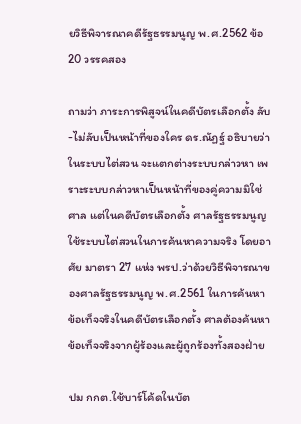ยวิธีพิจารณาคดีรัฐธรรมนูญ พ.ศ.2562 ข้อ 20 วรรคสอง

ถามว่า ภาระการพิสูจน์ในคดีบัตรเลือกตั้ง ลับ-ไม่ลับเป็นหน้าที่ของใคร ดร.ณัฏฐ์ อธิบายว่า ในระบบไต่สวน จะแตกต่างระบบกล่าวหา เพราะระบบกล่าวหาเป็นหน้าที่ของคู่ความมิใช่ศาล แต่ในคดีบัตรเลือกตั้ง ศาลรัฐธรรมนูญ ใช้ระบบไต่สวนในการค้นหาความจริง โดยอาศัย มาตรา 27 แห่ง พรป.ว่าด้วยวิธีพิจารณาของศาลรัฐธรรมนูญ พ.ศ.2561 ในการค้นหาข้อเท็จจริงในคดีบัตรเลือกตั้ง ศาลต้องค้นหาข้อเท็จจริงจากผู้ร้องและผู้ถูกร้องทั้งสองฝ่าย

ปม กกต.ใช้บาร์โค้ดในบัต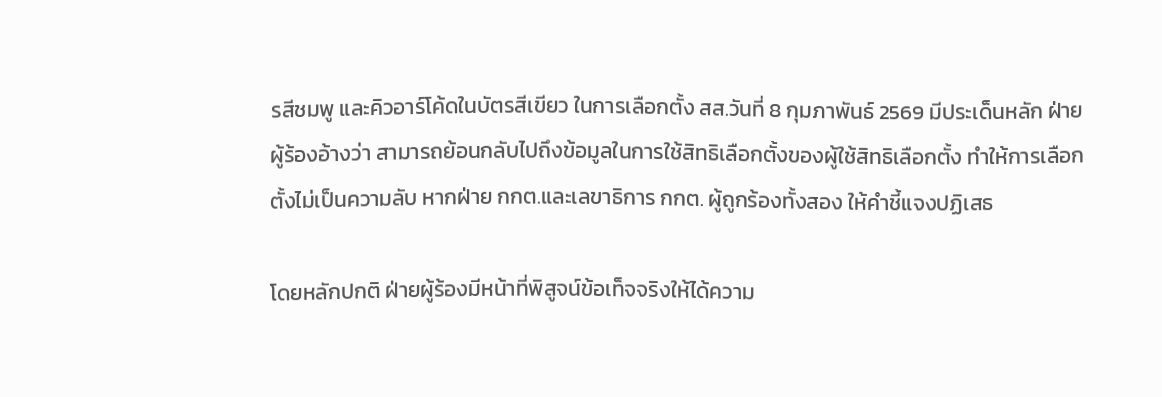รสีชมพู และคิวอาร์โค้ดในบัตรสีเขียว ในการเลือกตั้ง สส.วันที่ 8 กุมภาพันธ์ 2569 มีประเด็นหลัก ฝ่ายผู้ร้องอ้างว่า สามารถย้อนกลับไปถึงข้อมูลในการใช้สิทธิเลือกตั้งของผู้ใช้สิทธิเลือกตั้ง ทำให้การเลือกตั้งไม่เป็นความลับ หากฝ่าย กกต.และเลขาธิการ กกต. ผู้ถูกร้องทั้งสอง ให้คำชี้แจงปฏิเสธ

โดยหลักปกติ ฝ่ายผู้ร้องมีหน้าที่พิสูจน์ข้อเท็จจริงให้ได้ความ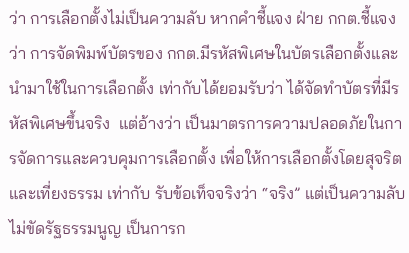ว่า การเลือกตั้งไม่เป็นความลับ หากคำชี้แจง ฝ่าย กกต.ชี้แจง ว่า การจัดพิมพ์บัตรของ กกต.มีรหัสพิเศษในบัตรเลือกตั้งและนำมาใช้ในการเลือกตั้ง เท่ากับได้ยอมรับว่า ได้จัดทำบัตรที่มีรหัสพิเศษขึ้นจริง  แต่อ้างว่า เป็นมาตรการความปลอดภัยในการจัดการและควบคุมการเลือกตั้ง เพื่อให้การเลือกตั้งโดยสุจริตและเที่ยงธรรม เท่ากับ รับข้อเท็จจริงว่า “จริง” แต่เป็นความลับ ไม่ขัดรัฐธรรมนูญ เป็นการก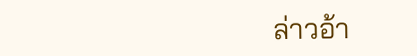ล่าวอ้า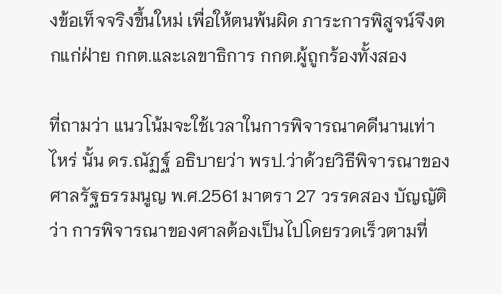งข้อเท็จจริงขึ้นใหม่ เพื่อให้ตนพ้นผิด ภาระการพิสูจน์จึงตกแก่ฝ่าย กกต.และเลขาธิการ กกต.ผู้ถูกร้องทั้งสอง

ที่ถามว่า แนวโน้มจะใช้เวลาในการพิจารณาคดีนานเท่าไหร่ นั้น ดร.ณัฏฐ์ อธิบายว่า พรป.ว่าด้วยวิธีพิจารณาของศาลรัฐธรรมนูญ พ.ศ.2561 มาตรา 27 วรรคสอง บัญญัติว่า การพิจารณาของศาลต้องเป็นไปโดยรวดเร็วตามที่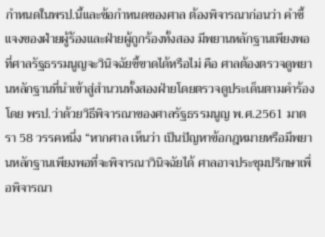กำหนดในพรป.นี้และข้อกำหนดของศาล ต้องพิจารณาก่อนว่า คำชี้แจงของฝ่ายผู้ร้องและฝ่ายผู้ถูกร้องทั้งสอง มีพยานหลักฐานเพียงพอที่ศาลรัฐธรรมนูญจะวินิจฉัยชี้ขาดได้หรือไม่ คือ ศาลต้องตรวจดูพยานหลักฐานที่นำเข้าสู่สำนวนทั้งสองฝ่ายโดยตรวจดูประเด็นตามคำร้อง โดย พรป.ว่าด้วยวิธีพิจารณาของศาลรัฐธรรมนูญ พ.ศ.2561 มาตรา 58 วรรคหนึ่ง “หากศาล เห็นว่า เป็นปัญหาข้อกฎหมายหรือมีพยานหลักฐานเพียงพอที่จะพิจารณาวินิจฉัยได้ ศาลอาจประชุมปรึกษาเพื่อพิจารณา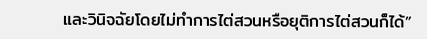และวินิจฉัยโดยไม่ทำการไต่สวนหรือยุติการไต่สวนก็ได้”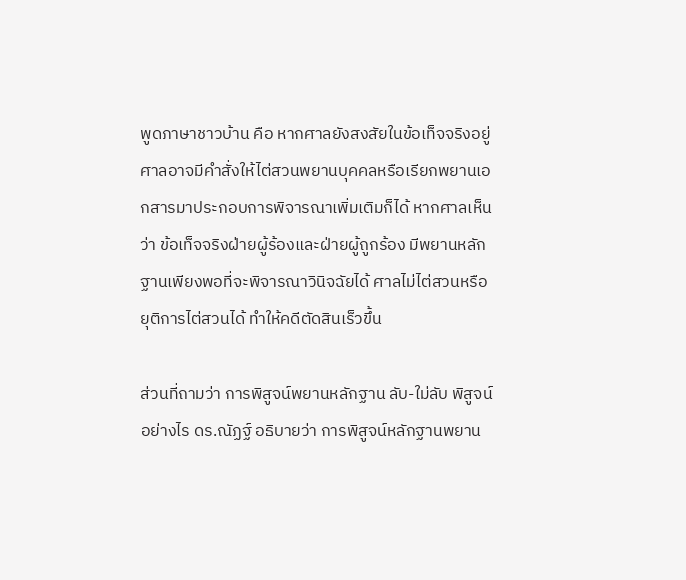พูดภาษาชาวบ้าน คือ หากศาลยังสงสัยในข้อเท็จจริงอยู่ ศาลอาจมีคำสั่งให้ไต่สวนพยานบุคคลหรือเรียกพยานเอกสารมาประกอบการพิจารณาเพิ่มเติมก็ได้ หากศาลเห็นว่า ข้อเท็จจริงฝ่ายผู้ร้องและฝ่ายผู้ถูกร้อง มีพยานหลักฐานเพียงพอที่จะพิจารณาวินิจฉัยได้ ศาลไม่ไต่สวนหรือยุติการไต่สวนได้ ทำให้คดีตัดสินเร็วขึ้น

ส่วนที่ถามว่า การพิสูจน์พยานหลักฐาน ลับ-ใม่ลับ พิสูจน์อย่างไร ดร.ณัฏฐ์ อธิบายว่า การพิสูจน์หลักฐานพยาน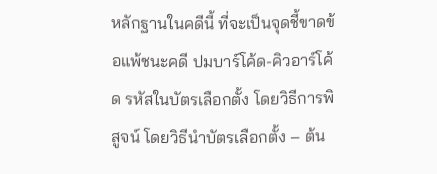หลักฐานในคดีนี้ ที่จะเป็นจุดชี้ขาดข้อแพ้ชนะคดี ปมบาร์โค้ด-คิวอาร์โค้ด รหัสในบัตรเลือกตั้ง โดยวิธีการพิสูจน์ โดยวิธีนำบัตรเลือกตั้ง – ต้น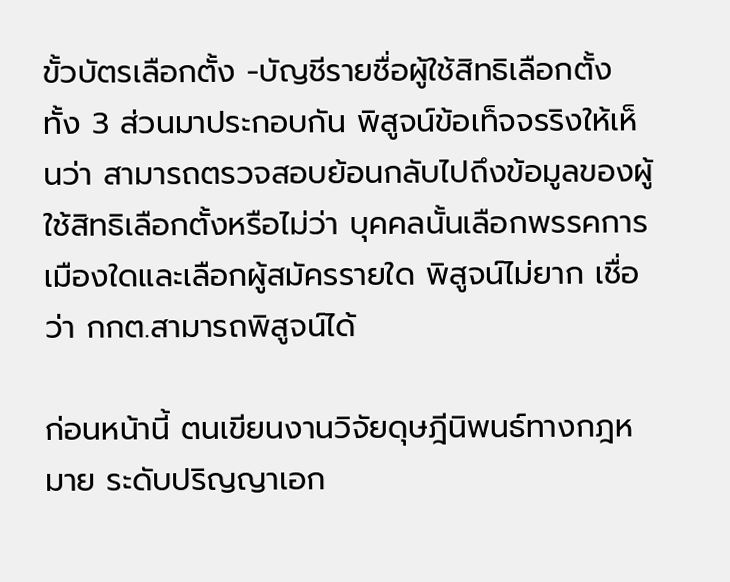ขั้วบัตรเลือกตั้ง -บัญชีรายชื่อผู้ใช้สิทธิเลือกตั้ง ทั้ง 3 ส่วนมาประกอบกัน พิสูจน์ข้อเท็จจรริงให้เห็นว่า สามารถตรวจสอบย้อนกลับไปถึงข้อมูลของผู้ใช้สิทธิเลือกตั้งหรือไม่ว่า บุคคลนั้นเลือกพรรคการเมืองใดและเลือกผู้สมัครรายใด พิสูจน์ไม่ยาก เชื่อว่า กกต.สามารถพิสูจน์ได้

ก่อนหน้านี้ ตนเขียนงานวิจัยดุษฎีนิพนธ์ทางกฎหมาย ระดับปริญญาเอก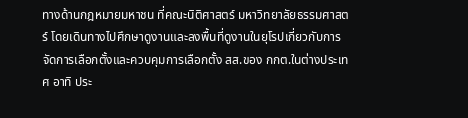ทางด้านกฎหมายมหาชน ที่คณะนิติศาสตร์ มหาวิทยาลัยธรรมศาสตร์ โดยเดินทางไปศึกษาดูงานและลงพื้นที่ดูงานในยุโรปเกี่ยวกับการจัดการเลือกตั้งและควบคุมการเลือกตั้ง สส.ของ กกต.ในต่างประเทศ อาทิ ประ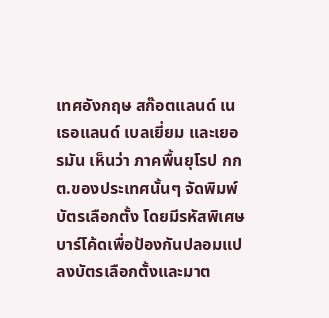เทศอังกฤษ สก๊อตแลนด์ เนเธอแลนด์ เบลเยี่ยม และเยอรมัน เห็นว่า ภาคพื้นยุโรป กกต.ของประเทศนั้นๆ จัดพิมพ์บัตรเลือกตั้ง โดยมีรหัสพิเศษบาร์โค้ดเพื่อป้องกันปลอมแปลงบัตรเลือกตั้งและมาต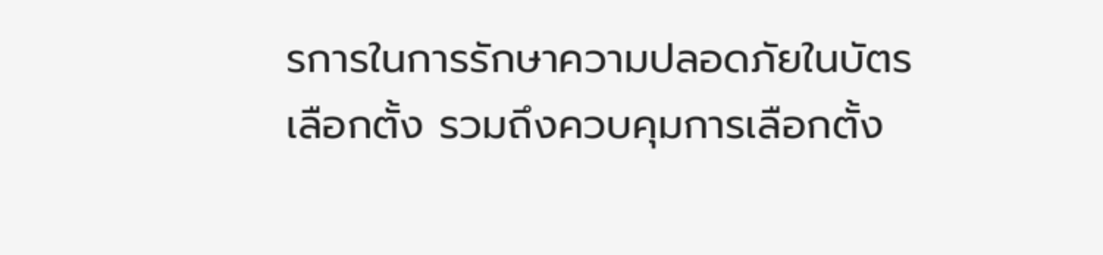รการในการรักษาความปลอดภัยในบัตรเลือกตั้ง รวมถึงควบคุมการเลือกตั้ง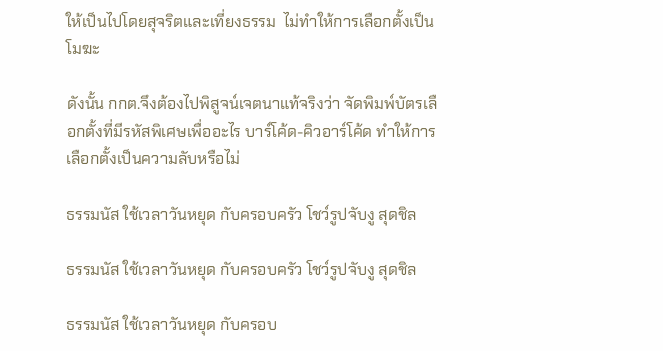ให้เป็นไปโดยสุจริตและเที่ยงธรรม  ไม่ทำให้การเลือกตั้งเป็นโมฆะ

ดังนั้น กกต.จึงต้องไปพิสูจน์เจตนาแท้จริงว่า จัดพิมพ์บัตรเลือกตั้งที่มีรหัสพิเศษเพื่ออะไร บาร์โค้ด-คิวอาร์โค้ด ทำให้การเลือกตั้งเป็นความลับหรือไม่

ธรรมนัส ใช้เวลาวันหยุด กับครอบครัว โชว์รูปจับงู สุดชิล

ธรรมนัส ใช้เวลาวันหยุด กับครอบครัว โชว์รูปจับงู สุดชิล

ธรรมนัส ใช้เวลาวันหยุด กับครอบ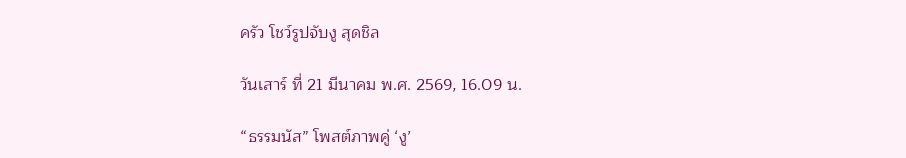ครัว โชว์รูปจับงู สุดชิล

วันเสาร์ ที่ 21 มีนาคม พ.ศ. 2569, 16.09 น.

“ธรรมนัส” โพสต์ภาพคู่ ‘งู’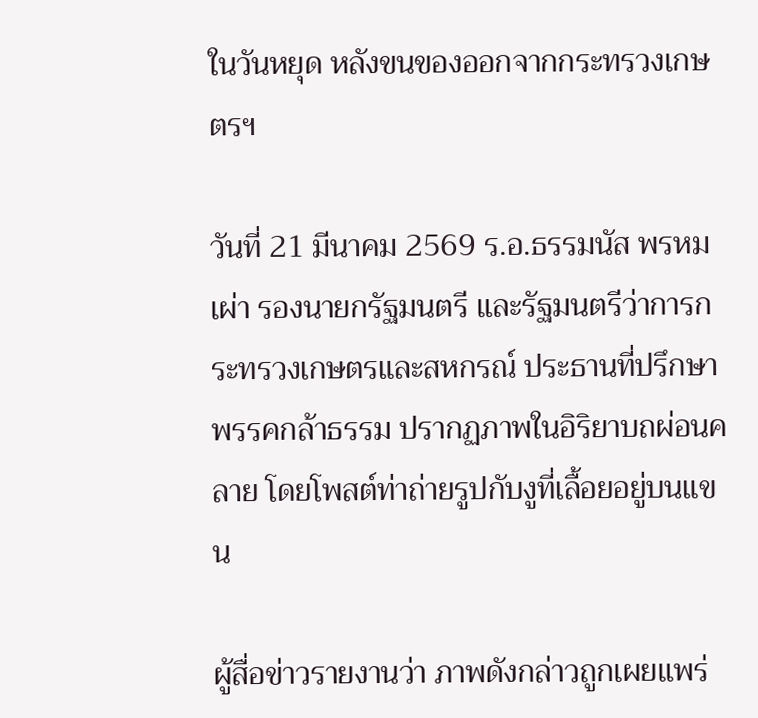ในวันหยุด หลังขนของออกจากกระทรวงเกษตรฯ

วันที่ 21 มีนาคม 2569 ร.อ.ธรรมนัส พรหมเผ่า รองนายกรัฐมนตรี และรัฐมนตรีว่าการกระทรวงเกษตรและสหกรณ์ ประธานที่ปรึกษาพรรคกล้าธรรม ปรากฏภาพในอิริยาบถผ่อนคลาย โดยโพสต์ท่าถ่ายรูปกับงูที่เลื้อยอยู่บนแขน

ผู้สื่อข่าวรายงานว่า ภาพดังกล่าวถูกเผยแพร่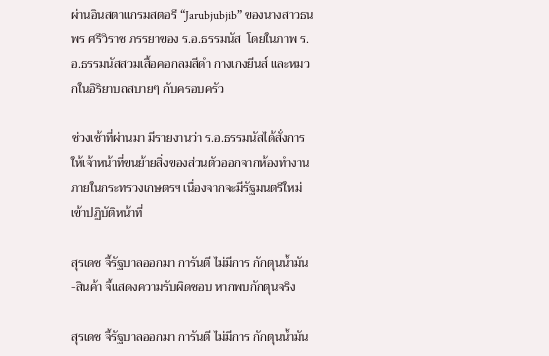ผ่านอินสตาแกรมสตอรี “Jarubjubjib” ของนางสาวธนพร ศรีวิราช ภรรยาของ ร.อ.ธรรมนัส  โดยในภาพ ร.อ.ธรรมนัสสวมเสื้อคอกลมสีดำ กางเกงยีนส์ และหมวกในอิริยาบถสบายๆ กับครอบครัว

ช่วงเช้าที่ผ่านมา มีรายงานว่า ร.อ.ธรรมนัสได้สั่งการให้เจ้าหน้าที่ขนย้ายสิ่งของส่วนตัวออกจากห้องทำงานภายในกระทรวงเกษตรฯ เนื่องจากจะมีรัฐมนตรีใหม่เข้าปฏิบัติหน้าที่

สุรเดช จี้รัฐบาลออกมา การันตี ไม่มีการ กักตุนน้ำมัน-สินค้า จี้แสดงความรับผิดชอบ หากพบกักตุนจริง

สุรเดช จี้รัฐบาลออกมา การันตี ไม่มีการ กักตุนน้ำมัน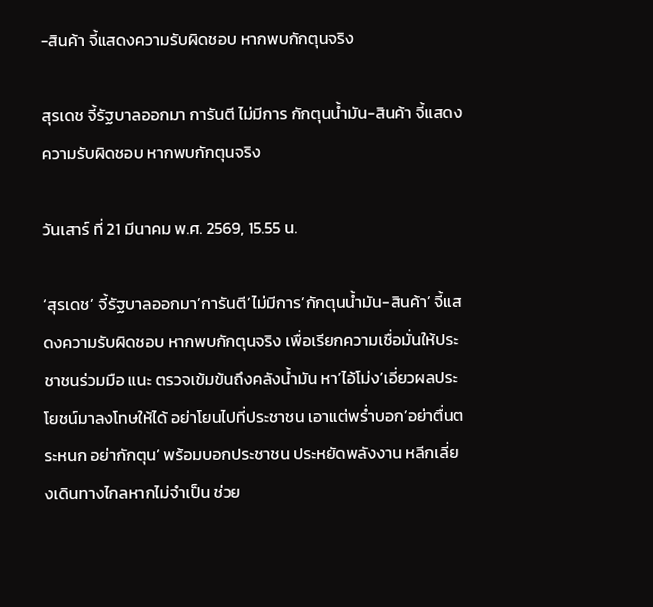-สินค้า จี้แสดงความรับผิดชอบ หากพบกักตุนจริง

สุรเดช จี้รัฐบาลออกมา การันตี ไม่มีการ กักตุนน้ำมัน-สินค้า จี้แสดงความรับผิดชอบ หากพบกักตุนจริง

วันเสาร์ ที่ 21 มีนาคม พ.ศ. 2569, 15.55 น.

‘สุรเดช’ จี้รัฐบาลออกมา’การันตี’ไม่มีการ’กักตุนน้ำมัน-สินค้า’ จี้แสดงความรับผิดชอบ หากพบกักตุนจริง เพื่อเรียกความเชื่อมั่นให้ประชาชนร่วมมือ แนะ ตรวจเข้มข้นถึงคลังน้ำมัน หา’ไอ้โม่ง’เอี่ยวผลประโยชน์มาลงโทษให้ได้ อย่าโยนไปที่ประชาชน เอาแต่พร่ำบอก’อย่าตื่นตระหนก อย่ากักตุน’ พร้อมบอกประชาชน ประหยัดพลังงาน หลีกเลี่ยงเดินทางไกลหากไม่จำเป็น ช่วย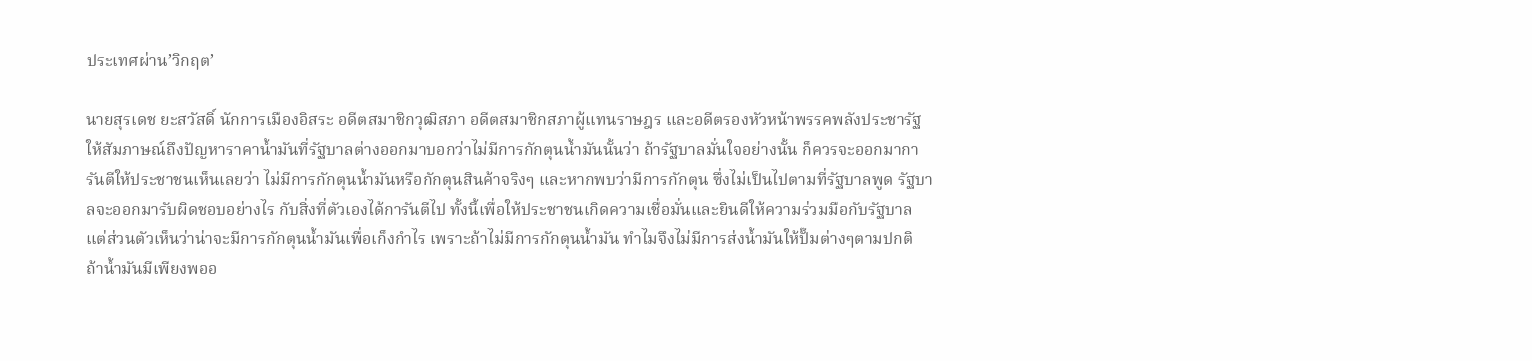ประเทศผ่าน’วิกฤต’

นายสุรเดช ยะสวัสดิ์ นักการเมืองอิสระ อดีตสมาชิกวุฒิสภา อดีตสมาชิกสภาผู้แทนราษฎร และอดีตรองหัวหน้าพรรคพลังประชารัฐ ให้สัมภาษณ์ถึงปัญหาราคาน้ำมันที่รัฐบาลต่างออกมาบอกว่าไม่มีการกักตุนน้ำมันนั้นว่า ถ้ารัฐบาลมั่นใจอย่างนั้น ก็ควรจะออกมาการันตีให้ประชาชนเห็นเลยว่า ไม่มีการกักตุนน้ำมันหรือกักตุนสินค้าจริงๆ และหากพบว่ามีการกักตุน ซึ่งไม่เป็นไปตามที่รัฐบาลพูด รัฐบาลจะออกมารับผิดชอบอย่างไร กับสิ่งที่ตัวเองได้การันตีไป ทั้งนี้เพื่อให้ประชาชนเกิดความเชื่อมั่นและยินดีให้ความร่วมมือกับรัฐบาล แต่ส่วนตัวเห็นว่าน่าจะมีการกักตุนน้ำมันเพื่อเก็งกำไร เพราะถ้าไม่มีการกักตุนน้ำมัน ทำไมจึงไม่มีการส่งน้ำมันให้ปั๊มต่างๆตามปกติ ถ้าน้ำมันมีเพียงพออ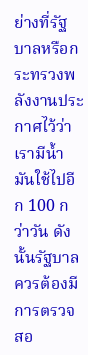ย่างที่รัฐบาลหรือกระทรวงพลังงานประกาศไว้ว่าเรามีน้ำมันใช้ไปอีก 100 กว่าวัน ดังนั้นรัฐบาลควรต้องมีการตรวจสอ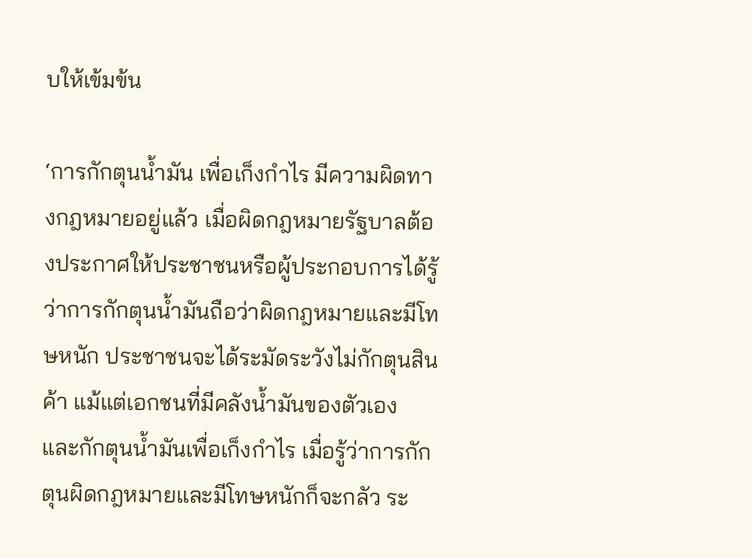บให้เข้มข้น

‘การกักตุนน้ำมัน เพื่อเก็งกำไร มีความผิดทางกฎหมายอยู่แล้ว เมื่อผิดกฎหมายรัฐบาลต้องประกาศให้ประชาชนหรือผู้ประกอบการได้รู้ว่าการกักตุนน้ำมันถือว่าผิดกฎหมายและมีโทษหนัก ประชาชนจะได้ระมัดระวังไม่กักตุนสินค้า แม้แต่เอกชนที่มีคลังน้ำมันของตัวเอง และกักตุนน้ำมันเพื่อเก็งกำไร เมื่อรู้ว่าการกักตุนผิดกฎหมายและมีโทษหนักก็จะกลัว ระ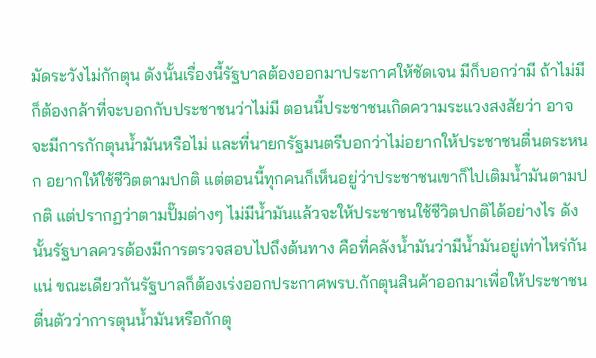มัดระวังไม่กักตุน ดังนั้นเรื่องนี้รัฐบาลต้องออกมาประกาศให้ชัดเจน มีก็บอกว่ามี ถ้าไม่มีก็ต้องกล้าที่จะบอกกับประชาชนว่าไม่มี ตอนนี้ประชาชนเกิดความระแวงสงสัยว่า อาจจะมีการกักตุนน้ำมันหรือไม่ และที่นายกรัฐมนตรีบอกว่าไม่อยากให้ประชาชนตื่นตระหนก อยากให้ใช้ชีวิตตามปกติ แต่ตอนนี้ทุกคนก็เห็นอยู่ว่าประชาชนเขาก็ไปเติมน้ำมันตามปกติ แต่ปรากฏว่าตามปั๊มต่างๆ ไม่มีน้ำมันแล้วจะให้ประชาชนใช้ชีวิตปกติได้อย่างไร ดังนั้นรัฐบาลควรต้องมีการตรวจสอบไปถึงต้นทาง คือที่คลังน้ำมันว่ามีน้ำมันอยู่เท่าไหร่กันแน่ ขณะเดียวกันรัฐบาลก็ต้องเร่งออกประกาศพรบ.กักตุนสินค้าออกมาเพื่อให้ประชาชนตื่นตัวว่าการตุนน้ำมันหรือกักตุ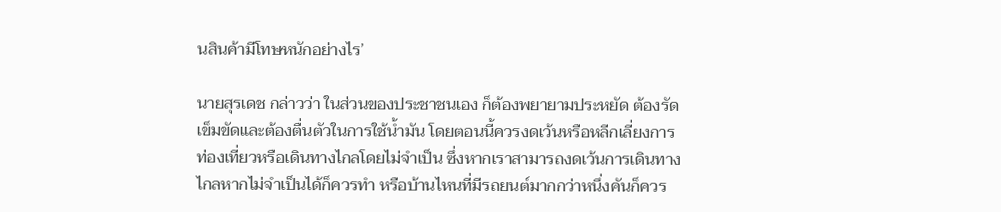นสินค้ามีโทษหนักอย่างไร’

นายสุรเดช กล่าวว่า ในส่วนของประชาชนเอง ก็ต้องพยายามประหยัด ต้องรัดเข็มขัดและต้องตื่นตัวในการใช้น้ำมัน โดยตอนนี้ควรงดเว้นหรือหลีกเลี่ยงการท่องเที่ยวหรือเดินทางไกลโดยไม่จำเป็น ซึ่งหากเราสามารถงดเว้นการเดินทางไกลหากไม่จำเป็นได้ก็ควรทำ หรือบ้านไหนที่มีรถยนต์มากกว่าหนึ่งคันก็ควร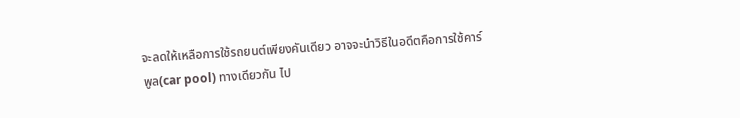จะลดให้เหลือการใช้รถยนต์เพียงคันเดียว อาจจะนำวิธีในอดีตคือการใช้คาร์พูล(car pool) ทางเดียวกัน ไป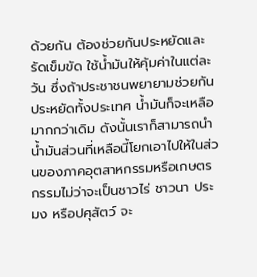ด้วยกัน ต้องช่วยกันประหยัดและรัดเข็มขัด ใช้น้ำมันให้คุ้มค่าในแต่ละวัน ซึ่งถ้าประชาชนพยายามช่วยกันประหยัดทั้งประเทศ น้ำมันก็จะเหลือมากกว่าเดิม ดังนั้นเราก็สามารถนำน้ำมันส่วนที่เหลือนี้โยกเอาไปให้ในส่วนของภาคอุตสาหกรรมหรือเกษตรกรรมไม่ว่าจะเป็นชาวไร่ ชาวนา ประมง หรือปศุสัตว์ จะ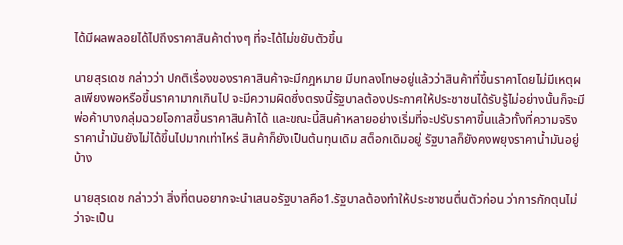ได้มีผลพลอยได้ไปถึงราคาสินค้าต่างๆ ที่จะได้ไม่ขยับตัวขึ้น

นายสุรเดช กล่าวว่า ปกติเรื่องของราคาสินค้าจะมีกฎหมาย มีบทลงโทษอยู่แล้วว่าสินค้าที่ขึ้นราคาโดยไม่มีเหตุผลเพียงพอหรือขึ้นราคามากเกินไป จะมีความผิดซึ่งตรงนี้รัฐบาลต้องประกาศให้ประชาชนได้รับรู้ไม่อย่างนั้นก็จะมีพ่อค้าบางกลุ่มฉวยโอกาสขึ้นราคาสินค้าได้ และขณะนี้สินค้าหลายอย่างเริ่มที่จะปรับราคาขึ้นแล้วทั้งที่ความจริงราคาน้ำมันยังไม่ได้ขึ้นไปมากเท่าไหร่ สินค้าก็ยังเป็นต้นทุนเดิม สต็อกเดิมอยู่ รัฐบาลก็ยังคงพยุงราคาน้ำมันอยู่บ้าง

นายสุรเดช กล่าวว่า สิ่งที่ตนอยากจะนำเสนอรัฐบาลคือ1.รัฐบาลต้องทำให้ประชาชนตื่นตัวก่อน ว่าการกักตุนไม่ว่าจะเป็น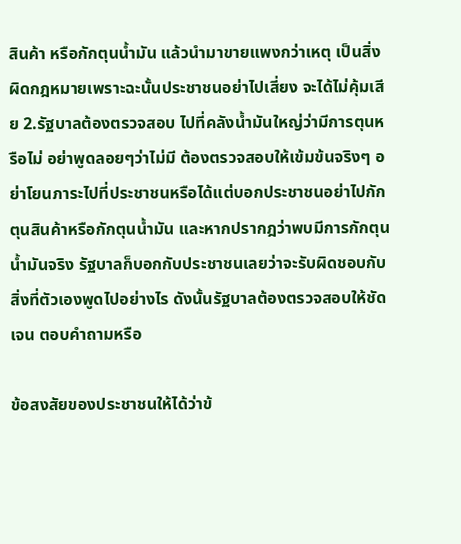สินค้า หรือกักตุนน้ำมัน แล้วนำมาขายแพงกว่าเหตุ เป็นสิ่งผิดกฎหมายเพราะฉะนั้นประชาชนอย่าไปเสี่ยง จะได้ไม่คุ้มเสีย 2.รัฐบาลต้องตรวจสอบ ไปที่คลังน้ำมันใหญ่ว่ามีการตุนหรือไม่ อย่าพูดลอยๆว่าไม่มี ต้องตรวจสอบให้เข้มข้นจริงๆ อย่าโยนภาระไปที่ประชาชนหรือได้แต่บอกประชาชนอย่าไปกักตุนสินค้าหรือกักตุนน้ำมัน และหากปรากฎว่าพบมีการกักตุนน้ำมันจริง รัฐบาลก็บอกกับประชาชนเลยว่าจะรับผิดชอบกับสิ่งที่ตัวเองพูดไปอย่างไร ดังนั้นรัฐบาลต้องตรวจสอบให้ชัดเจน ตอบคำถามหรือ

ข้อสงสัยของประชาชนให้ได้ว่าข้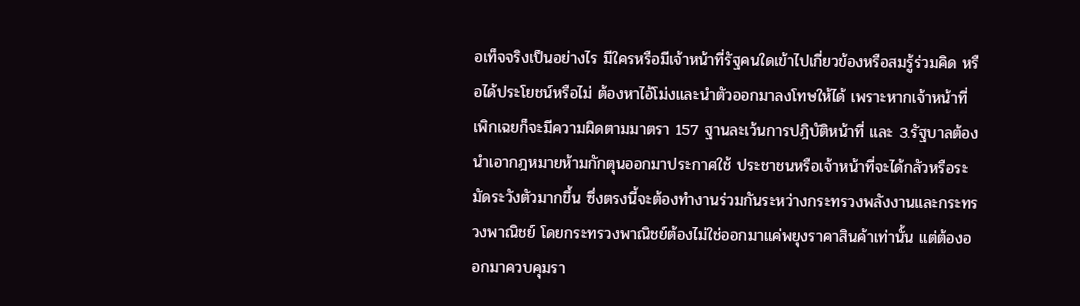อเท็จจริงเป็นอย่างไร มีใครหรือมีเจ้าหน้าที่รัฐคนใดเข้าไปเกี่ยวข้องหรือสมรู้ร่วมคิด หรือได้ประโยชน์หรือไม่ ต้องหาไอ้โม่งและนำตัวออกมาลงโทษให้ได้ เพราะหากเจ้าหน้าที่เพิกเฉยก็จะมีความผิดตามมาตรา 157 ฐานละเว้นการปฎิบัติหน้าที่ และ 3.รัฐบาลต้องนำเอากฎหมายห้ามกักตุนออกมาประกาศใช้ ประชาชนหรือเจ้าหน้าที่จะได้กลัวหรือระมัดระวังตัวมากขึ้น ซึ่งตรงนี้จะต้องทำงานร่วมกันระหว่างกระทรวงพลังงานและกระทรวงพาณิชย์ โดยกระทรวงพาณิชย์ต้องไม่ใช่ออกมาแค่พยุงราคาสินค้าเท่านั้น แต่ต้องออกมาควบคุมรา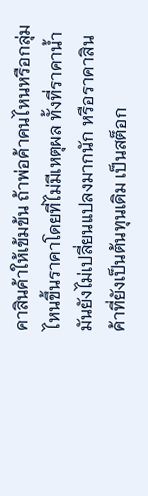คาสินค้าให้เข้มข้น ถ้าพ่อค้าคนไหนหรือกลุ่มไหนขึ้นราคาโดยที่ไม่มีเหตุผล ทั้งที่ราคาน้ำมันยังไม่เปลี่ยนแปลงมากนัก หรือราคาสินค้าที่ยังเป็นต้นทุนเดิม เป็นสต็อก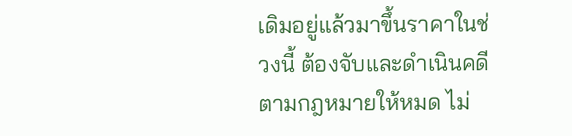เดิมอยู่แล้วมาขึ้นราคาในช่วงนี้ ต้องจับและดำเนินคดีตามกฎหมายให้หมด ไม่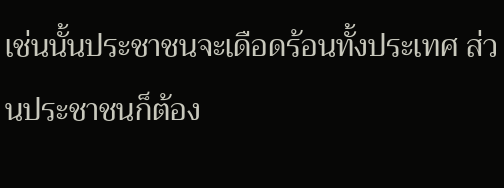เช่นนั้นประชาชนจะเดือดร้อนทั้งประเทศ ส่วนประชาชนก็ต้อง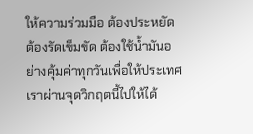ให้ความร่วมมือ ต้องประหยัด ต้องรัดเข็มขัด ต้องใช้น้ำมันอย่างคุ้มค่าทุกวันเพื่อให้ประเทศเราผ่านจุดวิกฤตนี้ไปให้ได้